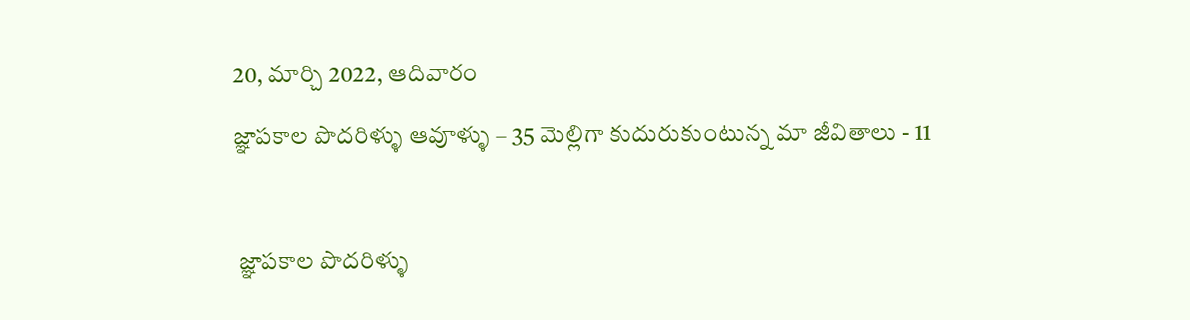20, మార్చి 2022, ఆదివారం

జ్ఞాపకాల పొదరిళ్ళు ఆవూళ్ళు – 35 మెల్లిగా కుదురుకుంటున్న మా జీవితాలు - 11



 జ్ఞాపకాల పొదరిళ్ళు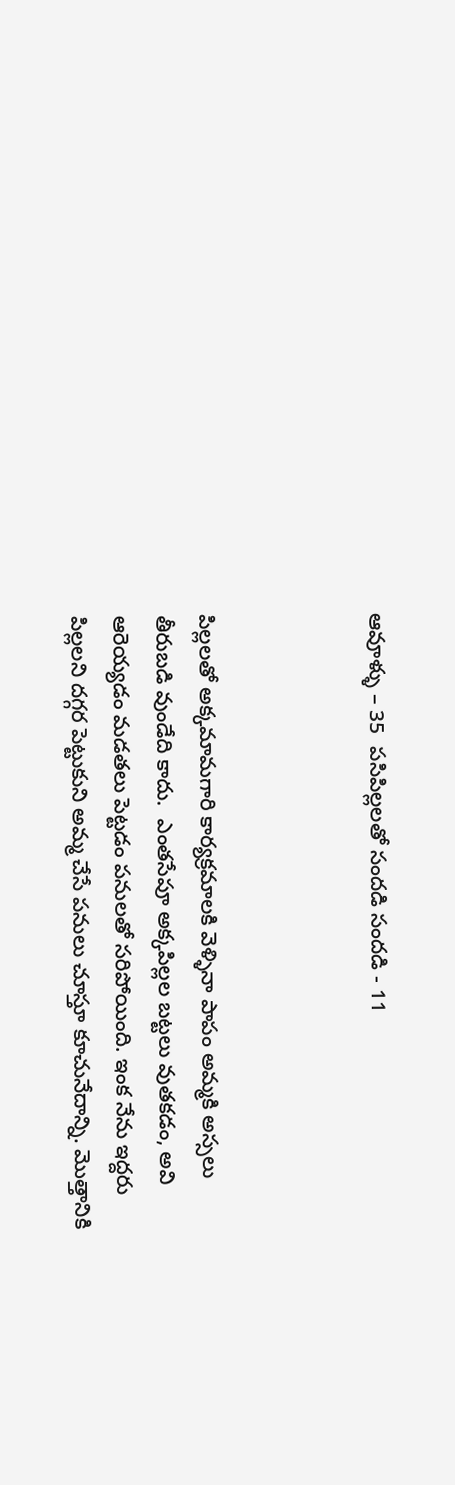ఆవూళ్ళు – 35  పసిపిల్లలతో సందడి సందడి - 11



పిల్లలతో అక్కమామగారి కార్యక్రమాలకి వెళ్ళినా పాపం అమ్మకి అస్సలు తీరుబడి వుండేది కాదు.  ఎంతసేపూ అక్కపిల్లల బట్టలు వుతకడం, అవి ఆరెయ్యడం మడతలు పెట్టడం పనులతో సరిపోయింది. ఇంక నేను ఇద్దరు పిల్లలని దగ్గర పెట్టుకుని అమ్మ చేసే పనులు చూస్తూ కూచునేదాన్ని. మొత్తానికి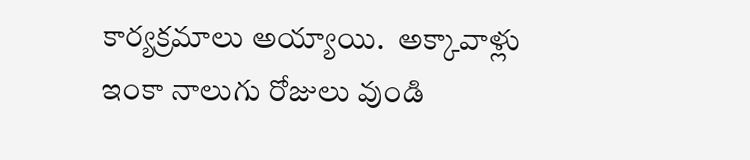కార్యక్రమాలు అయ్యాయి.  అక్కావాళ్లు ఇంకా నాలుగు రోజులు వుండి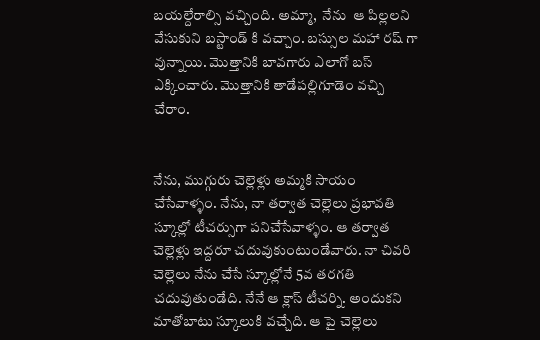బయల్దేరాల్సి వచ్చింది. అమ్మా,  నేను  ఆ పిల్లలని  వేసుకుని బస్టాండ్ కి వచ్చాం. బస్సుల మహా రష్ గా వున్నాయి. మొత్తానికి బావగారు ఎలాగో బస్ ఎక్కించారు. మొత్తానికి తాడేపల్లిగూడెం వచ్చి చేరాం.


నేను, ముగ్గురు చెల్లెళ్లు అమ్మకి సాయం చేసేవాళ్ళం. నేను, నా తర్వాత చెల్లెలు ప్రభావతి స్కూల్లో టీచర్సుగా పనిచేసేవాళ్ళం. ఆ తర్వాత చెల్లెళ్లు ఇద్దరూ చదువుకుంటుండేవారు. నా చివరి చెల్లెలు నేను చేసే స్కూల్లోనే 5వ తరగతి చదువుతుండేది. నేనే ఆ క్లాస్ టీచర్ని. అందుకని మాతోబాటు స్కూలుకి వచ్చేది. ఆ పై చెల్లెలు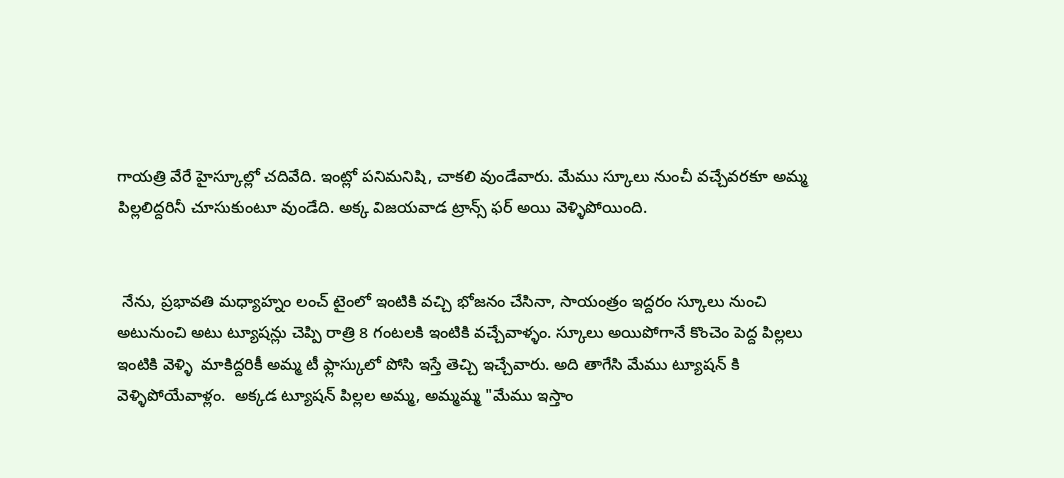గాయత్రి వేరే హైస్కూల్లో చదివేది. ఇంట్లో పనిమనిషి, చాకలి వుండేవారు. మేము స్కూలు నుంచీ వచ్చేవరకూ అమ్మ పిల్లలిద్దరినీ చూసుకుంటూ వుండేది. అక్క విజయవాడ ట్రాన్స్ ఫర్ అయి వెళ్ళిపోయింది.


 నేను, ప్రభావతి మధ్యాహ్నం లంచ్ టైంలో ఇంటికి వచ్చి భోజనం చేసినా, సాయంత్రం ఇద్దరం స్కూలు నుంచి అటునుంచి అటు ట్యూషన్లు చెప్పి రాత్రి 8 గంటలకి ఇంటికి వచ్చేవాళ్ళం. స్కూలు అయిపోగానే కొంచెం పెద్ద పిల్లలు ఇంటికి వెళ్ళి  మాకిద్దరికీ అమ్మ టీ ఫ్లాస్కులో పోసి ఇస్తే తెచ్చి ఇచ్చేవారు. అది తాగేసి మేము ట్యూషన్ కి వెళ్ళిపోయేవాళ్లం.  అక్కడ ట్యూషన్ పిల్లల అమ్మ, అమ్మమ్మ "మేము ఇస్తాం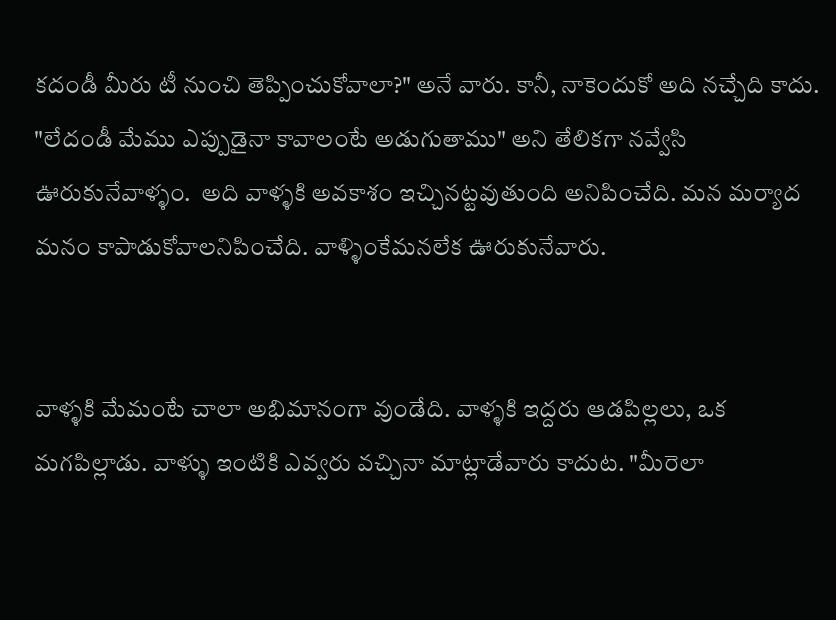కదండీ మీరు టీ నుంచి తెప్పించుకోవాలా?" అనే వారు. కానీ, నాకెందుకో అది నచ్చేది కాదు. "లేదండీ మేము ఎప్పుడైనా కావాలంటే అడుగుతాము" అని తేలికగా నవ్వేసి ఊరుకునేవాళ్ళం.  అది వాళ్ళకి అవకాశం ఇచ్చినట్టవుతుంది అనిపించేది. మన మర్యాద మనం కాపాడుకోవాలనిపించేది. వాళ్ళింకేమనలేక ఊరుకునేవారు.


వాళ్ళకి మేమంటే చాలా అభిమానంగా వుండేది. వాళ్ళకి ఇద్దరు ఆడపిల్లలు, ఒక మగపిల్లాడు. వాళ్ళు ఇంటికి ఎవ్వరు వచ్చినా మాట్లాడేవారు కాదుట. "మీరెలా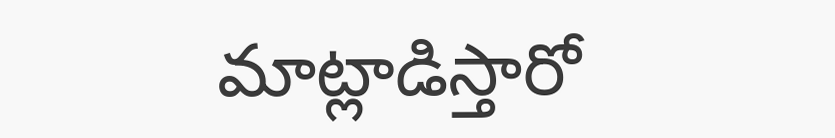మాట్లాడిస్తారో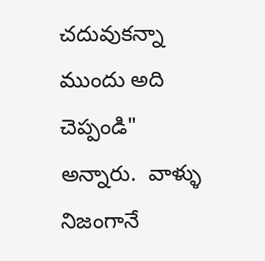చదువుకన్నా ముందు అది చెప్పండి" అన్నారు.  వాళ్ళు నిజంగానే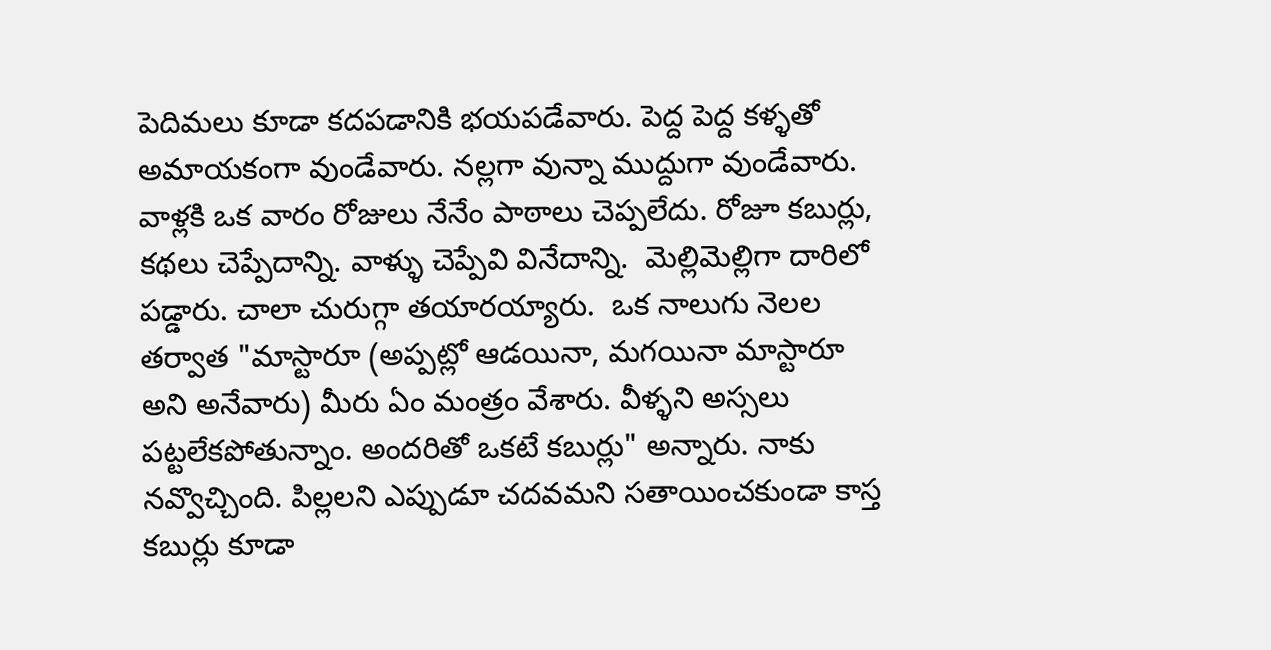పెదిమలు కూడా కదపడానికి భయపడేవారు. పెద్ద పెద్ద కళ్ళతో అమాయకంగా వుండేవారు. నల్లగా వున్నా ముద్దుగా వుండేవారు. వాళ్లకి ఒక వారం రోజులు నేనేం పాఠాలు చెప్పలేదు. రోజూ కబుర్లు, కథలు చెప్పేదాన్ని. వాళ్ళు చెప్పేవి వినేదాన్ని.  మెల్లిమెల్లిగా దారిలో పడ్డారు. చాలా చురుగ్గా తయారయ్యారు.  ఒక నాలుగు నెలల తర్వాత "మాస్టారూ (అప్పట్లో ఆడయినా, మగయినా మాస్టారూ అని అనేవారు) మీరు ఏం మంత్రం వేశారు. వీళ్ళని అస్సలు పట్టలేకపోతున్నాం. అందరితో ఒకటే కబుర్లు" అన్నారు. నాకు నవ్వొచ్చింది. పిల్లలని ఎప్పుడూ చదవమని సతాయించకుండా కాస్త కబుర్లు కూడా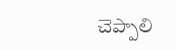చెప్పాలి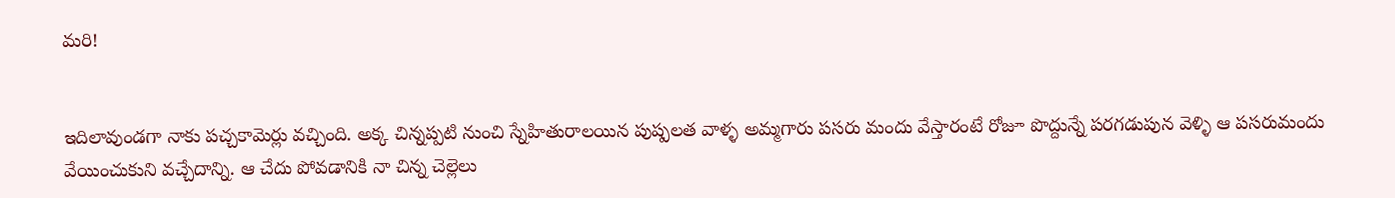మరి!


ఇదిలావుండగా నాకు పచ్చకామెర్లు వచ్చింది. అక్క చిన్నప్పటి నుంచి స్నేహితురాలయిన పుష్పలత వాళ్ళ అమ్మగారు పసరు మందు వేస్తారంటే రోజూ పొద్దున్నే పరగడుపున వెళ్ళి ఆ పసరుమందు వేయించుకుని వచ్చేదాన్ని. ఆ చేదు పోవడానికి నా చిన్న చెల్లెలు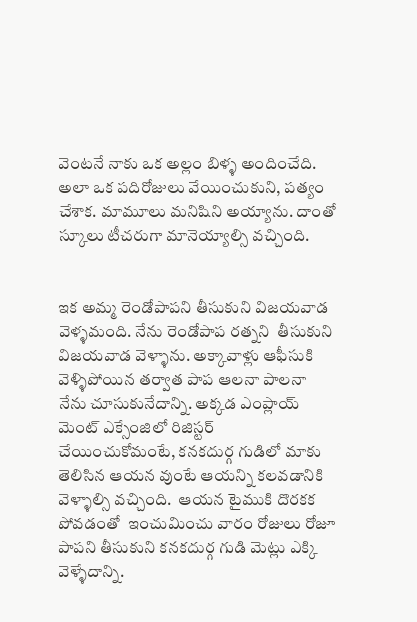వెంటనే నాకు ఒక అల్లం బిళ్ళ అందించేది. అలా ఒక పదిరోజులు వేయించుకుని, పత్యం చేశాక. మామూలు మనిషిని అయ్యాను. దాంతో స్కూలు టీచరుగా మానెయ్యాల్సి వచ్చింది.


ఇక అమ్మ రెండోపాపని తీసుకుని విజయవాడ వెళ్ళమంది. నేను రెండోపాప రత్నని  తీసుకుని విజయవాడ వెళ్ళాను. అక్కావాళ్లు ఆఫీసుకి వెళ్ళిపోయిన తర్వాత పాప ఆలనా పాలనా నేను చూసుకునేదాన్ని. అక్కడ ఎంప్లాయ్ మెంట్ ఎక్సేంజిలో రిజిస్టర్ చేయించుకోమంటే, కనకదుర్గ గుడిలో మాకు తెలిసిన ఆయన వుంటే ఆయన్ని కలవడానికి వెళ్ళాల్సి వచ్చింది.  ఆయన టైముకి దొరకక పోవడంతో  ఇంచుమించు వారం రోజులు రోజూ పాపని తీసుకుని కనకదుర్గ గుడి మెట్లు ఎక్కి వెళ్ళేదాన్ని.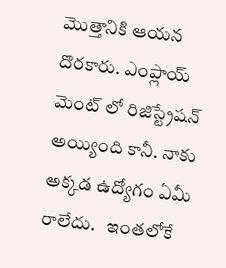మొత్తానికి ఆయన దొరకారు. ఎంప్లాయ్ మెంట్ లో రిజిస్ట్రేషన్ అయ్యింది కానీ. నాకు అక్కడ ఉద్యోగం ఏమీ రాలేదు.   ఇంతలోకే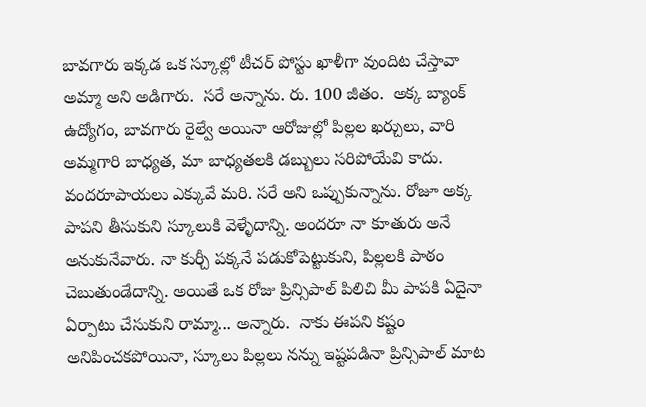బావగారు ఇక్కడ ఒక స్కూల్లో టీచర్ పోస్టు ఖాళీగా వుందిట చేస్తావా అమ్మా అని అడిగారు.  సరే అన్నాను. రు. 100 జీతం.  అక్క బ్యాంక్ ఉద్యోగం, బావగారు రైల్వే అయినా ఆరోజుల్లో పిల్లల ఖర్చులు, వారి అమ్మగారి బాధ్యత, మా బాధ్యతలకి డబ్బులు సరిపోయేవి కాదు. వందరూపాయలు ఎక్కువే మరి. సరే అని ఒప్పుకున్నాను. రోజూ అక్క పాపని తీసుకుని స్కూలుకి వెళ్ళేదాన్ని. అందరూ నా కూతురు అనే అనుకునేవారు. నా కుర్చీ పక్కనే పడుకోపెట్టుకుని, పిల్లలకి పాఠం చెబుతుండేదాన్ని. అయితే ఒక రోజు ప్రిన్సిపాల్ పిలిచి మీ పాపకి ఏదైనా ఏర్పాటు చేసుకుని రామ్మా... అన్నారు.  నాకు ఈపని కష్టం అనిపించకపోయినా, స్కూలు పిల్లలు నన్ను ఇష్టపడినా ప్రిన్సిపాల్ మాట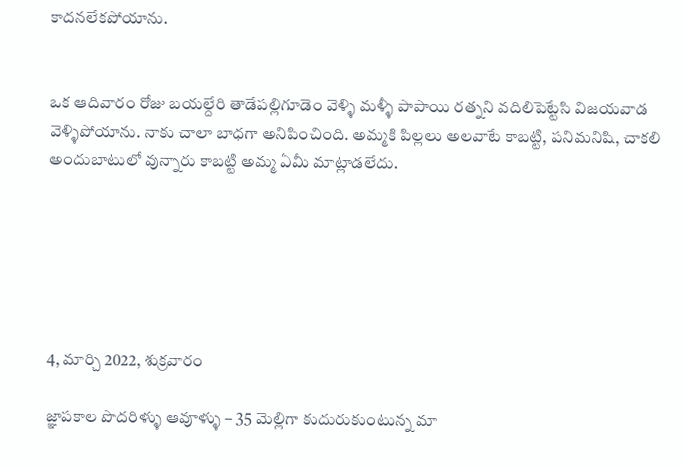కాదనలేకపోయాను.


ఒక ఆదివారం రోజు బయల్దేరి తాడేపల్లిగూడెం వెళ్ళి మళ్ళీ పాపాయి రత్నని వదిలిపెట్టేసి విజయవాడ వెళ్ళిపోయాను. నాకు చాలా బాధగా అనిపించింది. అమ్మకి పిల్లలు అలవాటే కాబట్టి, పనిమనిషి, చాకలి అందుబాటులో వున్నారు కాబట్టి అమ్మ ఏమీ మాట్లాడలేదు.






4, మార్చి 2022, శుక్రవారం

జ్ఞాపకాల పొదరిళ్ళు ఆవూళ్ళు – 35 మెల్లిగా కుదురుకుంటున్న మా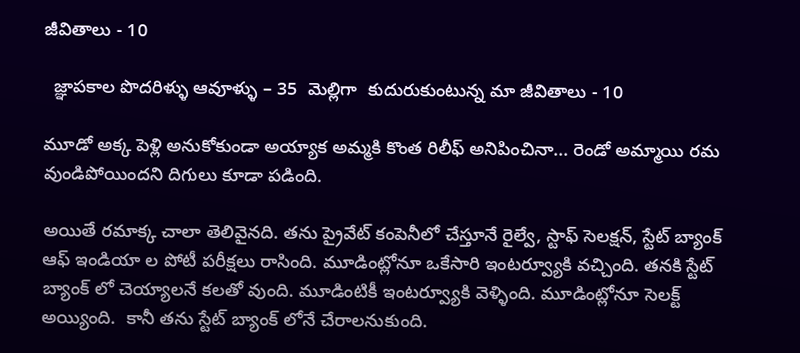జీవితాలు - 10

  జ్ఞాపకాల పొదరిళ్ళు ఆవూళ్ళు – 35  మెల్లిగా  కుదురుకుంటున్న మా జీవితాలు - 10

మూడో అక్క పెళ్లి అనుకోకుండా అయ్యాక అమ్మకి కొంత రిలీఫ్ అనిపించినా... రెండో అమ్మాయి రమ వుండిపోయిందని దిగులు కూడా పడింది.

అయితే రమాక్క చాలా తెలివైనది. తను ప్రైవేట్ కంపెనీలో చేస్తూనే రైల్వే, స్టాఫ్ సెలక్షన్, స్టేట్ బ్యాంక్ ఆఫ్ ఇండియా ల పోటీ పరీక్షలు రాసింది. మూడింట్లోనూ ఒకేసారి ఇంటర్వ్యూకి వచ్చింది. తనకి స్టేట్ బ్యాంక్ లో చెయ్యాలనే కలతో వుంది. మూడింటికీ ఇంటర్వ్యూకి వెళ్ళింది. మూడింట్లోనూ సెలక్ట్ అయ్యింది.  కానీ తను స్టేట్ బ్యాంక్ లోనే చేరాలనుకుంది.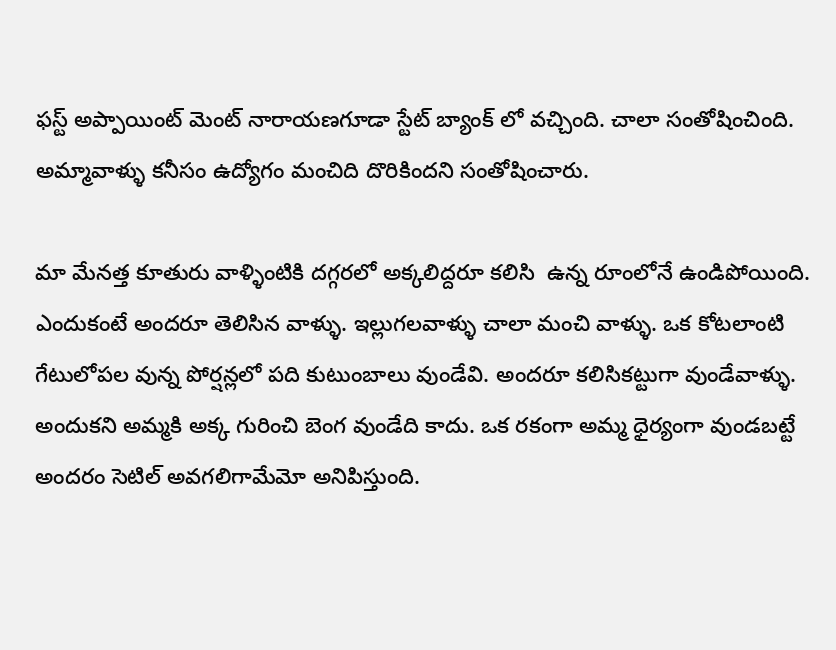ఫస్ట్ అప్పాయింట్ మెంట్ నారాయణగూడా స్టేట్ బ్యాంక్ లో వచ్చింది. చాలా సంతోషించింది. అమ్మావాళ్ళు కనీసం ఉద్యోగం మంచిది దొరికిందని సంతోషించారు.

మా మేనత్త కూతురు వాళ్ళింటికి దగ్గరలో అక్కలిద్దరూ కలిసి  ఉన్న రూంలోనే ఉండిపోయింది. ఎందుకంటే అందరూ తెలిసిన వాళ్ళు. ఇల్లుగలవాళ్ళు చాలా మంచి వాళ్ళు. ఒక కోటలాంటి గేటులోపల వున్న పోర్షన్లలో పది కుటుంబాలు వుండేవి. అందరూ కలిసికట్టుగా వుండేవాళ్ళు.  అందుకని అమ్మకి అక్క గురించి బెంగ వుండేది కాదు. ఒక రకంగా అమ్మ ధైర్యంగా వుండబట్టే అందరం సెటిల్ అవగలిగామేమో అనిపిస్తుంది.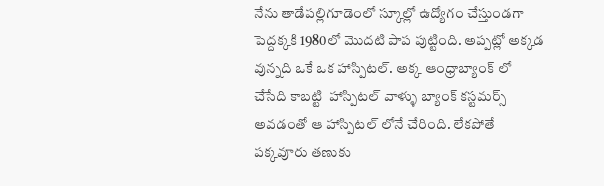నేను తాడేపల్లిగూడెంలో స్కూల్లో ఉద్యోగం చేస్తుండగా పెద్దక్కకి 1980లో మొదటి పాప పుట్టింది. అప్పట్లో అక్కడ వున్నది ఒకే ఒక హాస్పిటల్. అక్క ఆంధ్రాబ్యాంక్ లో చేసేది కాబట్టి  హాస్పిటల్ వాళ్ళు బ్యాంక్ కస్టమర్స్ అవడంతో ఆ హాస్పిటల్ లోనే చేరింది. లేకపోతే పక్కవూరు తణుకు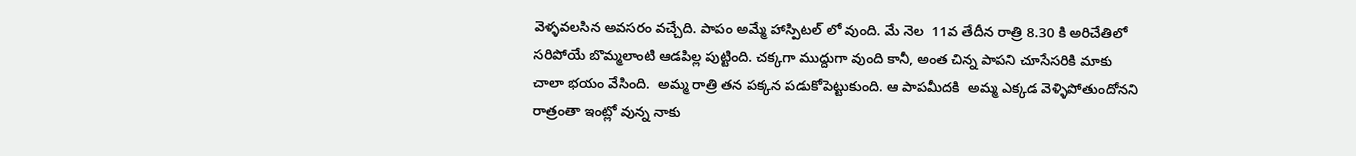వెళ్ళవలసిన అవసరం వచ్చేది. పాపం అమ్మే హాస్పిటల్ లో వుంది. మే నెల  11వ తేదీన రాత్రి 8.30 కి అరిచేతిలో సరిపోయే బొమ్మలాంటి ఆడపిల్ల పుట్టింది. చక్కగా ముద్దుగా వుంది కానీ, అంత చిన్న పాపని చూసేసరికి మాకు చాలా భయం వేసింది.  అమ్మ రాత్రి తన పక్కన పడుకోపెట్టుకుంది. ఆ పాపమీదకి  అమ్మ ఎక్కడ వెళ్ళిపోతుందోనని రాత్రంతా ఇంట్లో వున్న నాకు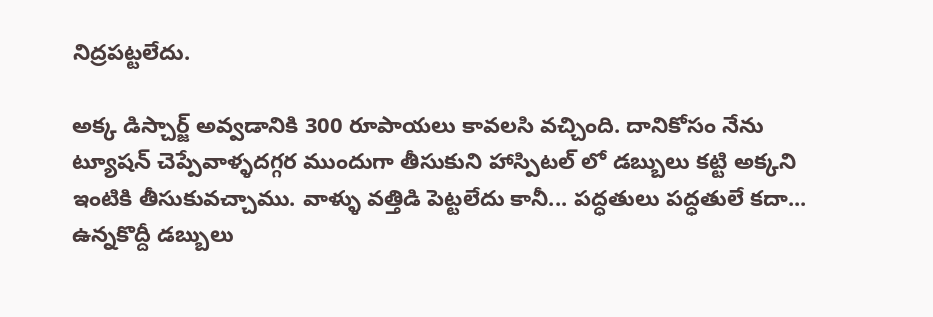నిద్రపట్టలేదు.

అక్క డిస్చార్జ్ అవ్వడానికి 300 రూపాయలు కావలసి వచ్చింది. దానికోసం నేను ట్యూషన్ చెప్పేవాళ్ళదగ్గర ముందుగా తీసుకుని హాస్పిటల్ లో డబ్బులు కట్టి అక్కని ఇంటికి తీసుకువచ్చాము. వాళ్ళు వత్తిడి పెట్టలేదు కానీ... పద్ధతులు పద్ధతులే కదా... ఉన్నకొద్దీ డబ్బులు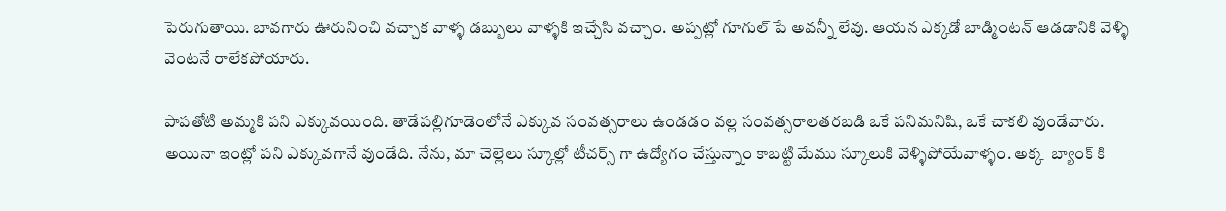పెరుగుతాయి. బావగారు ఊరునించి వచ్చాక వాళ్ళ డబ్బులు వాళ్ళకి ఇచ్చేసి వచ్చాం. అప్పట్లో గూగుల్ పే అవన్నీ లేవు. ఆయన ఎక్కడో బాడ్మింటన్ ఆడడానికి వెళ్ళి వెంటనే రాలేకపోయారు.

పాపతోటి అమ్మకి పని ఎక్కువయింది. తాడేపల్లిగూడెంలోనే ఎక్కువ సంవత్సరాలు ఉండడం వల్ల సంవత్సరాలతరబడి ఒకే పనిమనిషి, ఒకే చాకలి వుండేవారు. అయినా ఇంట్లో పని ఎక్కువగానే వుండేది. నేను, మా చెల్లెలు స్కూల్లో టీచర్స్ గా ఉద్యోగం చేస్తున్నాం కాబట్టి మేము స్కూలుకి వెళ్ళిపోయేవాళ్ళం. అక్క  బ్యాంక్ కి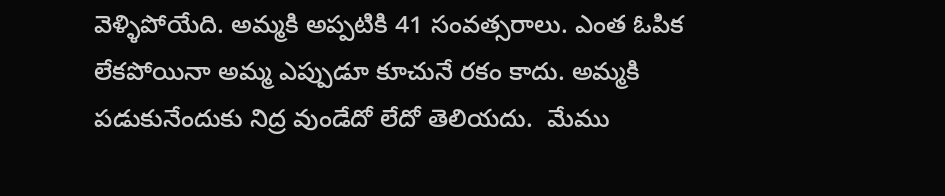వెళ్ళిపోయేది. అమ్మకి అప్పటికి 41 సంవత్సరాలు. ఎంత ఓపిక లేకపోయినా అమ్మ ఎప్పుడూ కూచునే రకం కాదు. అమ్మకి పడుకునేందుకు నిద్ర వుండేదో లేదో తెలియదు.  మేము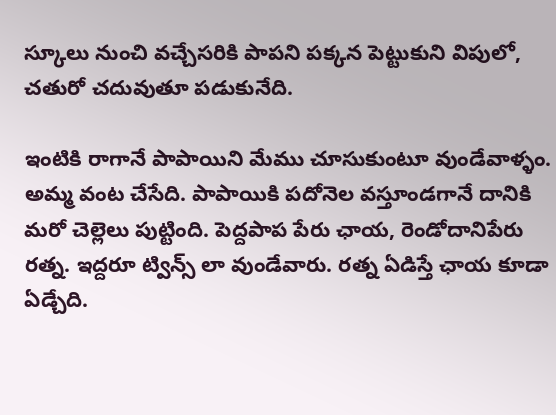స్కూలు నుంచి వచ్చేసరికి పాపని పక్కన పెట్టుకుని విపులో, చతురో చదువుతూ పడుకునేది.

ఇంటికి రాగానే పాపాయిని మేము చూసుకుంటూ వుండేవాళ్ళం. అమ్మ వంట చేసేది. పాపాయికి పదోనెల వస్తూండగానే దానికి మరో చెల్లెలు పుట్టింది. పెద్దపాప పేరు ఛాయ, రెండోదానిపేరు రత్న. ఇద్దరూ ట్విన్స్ లా వుండేవారు. రత్న ఏడిస్తే ఛాయ కూడా ఏడ్చేది.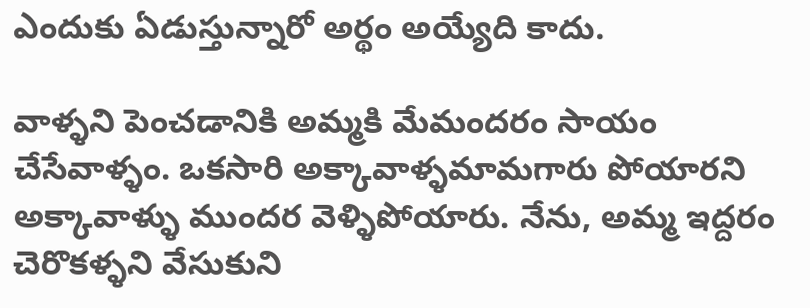ఎందుకు ఏడుస్తున్నారో అర్థం అయ్యేది కాదు.

వాళ్ళని పెంచడానికి అమ్మకి మేమందరం సాయం చేసేవాళ్ళం. ఒకసారి అక్కావాళ్ళమామగారు పోయారని అక్కావాళ్ళు ముందర వెళ్ళిపోయారు. నేను, అమ్మ ఇద్దరం చెరొకళ్ళని వేసుకుని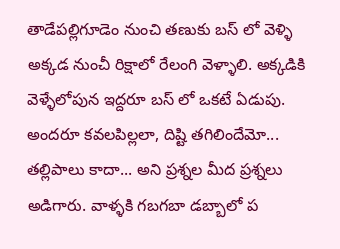తాడేపల్లిగూడెం నుంచి తణుకు బస్ లో వెళ్ళి అక్కడ నుంచీ రిక్షాలో రేలంగి వెళ్ళాలి. అక్కడికి వెళ్ళేలోపున ఇద్దరూ బస్ లో ఒకటే ఏడుపు. అందరూ కవలపిల్లలా, దిష్టి తగిలిందేమో... తల్లిపాలు కాదా... అని ప్రశ్నల మీద ప్రశ్నలు అడిగారు. వాళ్ళకి గబగబా డబ్బాలో ప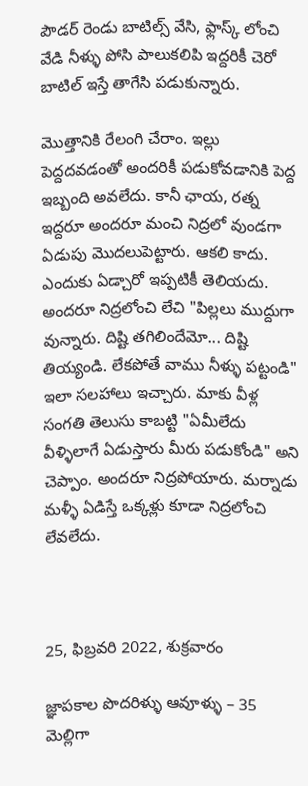పౌడర్ రెండు బాటిల్స్ వేసి, ఫ్లాస్క్ లోంచి వేడి నీళ్ళు పోసి పాలుకలిపి ఇద్దరికీ చెరో బాటిల్ ఇస్తే తాగేసి పడుకున్నారు.

మొత్తానికి రేలంగి చేరాం. ఇల్లు పెద్దదవడంతో అందరికీ పడుకోవడానికి పెద్ద ఇబ్బంది అవలేదు. కానీ ఛాయ, రత్న ఇద్దరూ అందరూ మంచి నిద్రలో వుండగా ఏడుపు మొదలుపెట్టారు. ఆకలి కాదు. ఎందుకు ఏడ్చారో ఇప్పటికీ తెలియదు. అందరూ నిద్రలోంచి లేచి "పిల్లలు ముద్దుగా వున్నారు. దిష్టి తగిలిందేమో... దిష్టి తియ్యండి. లేకపోతే వాము నీళ్ళు పట్టండి" ఇలా సలహాలు ఇచ్చారు. మాకు వీళ్ల సంగతి తెలుసు కాబట్టి "ఏమీలేదు వీళ్ళిలాగే ఏడుస్తారు మీరు పడుకోండి" అని చెప్పాం. అందరూ నిద్రపోయారు. మర్నాడు మళ్ళీ ఏడిస్తే ఒక్కళ్లు కూడా నిద్రలోంచి లేవలేదు.



25, ఫిబ్రవరి 2022, శుక్రవారం

జ్ఞాపకాల పొదరిళ్ళు ఆవూళ్ళు – 35 మెల్లిగా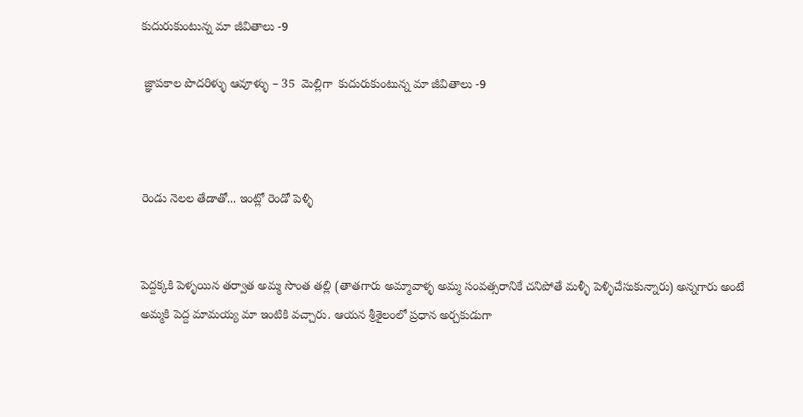కుదురుకుంటున్న మా జీవితాలు -9

 జ్ఞాపకాల పొదరిళ్ళు ఆవూళ్ళు – 35  మెల్లిగా  కుదురుకుంటున్న మా జీవితాలు -9



రెండు నెలల తేడాతో... ఇంట్లో రెండో పెళ్ళి


పెద్దక్కకి పెళ్ళయిన తర్వాత అమ్మ సొంత తల్లి (తాతగారు అమ్మావాళ్ళ అమ్మ సంవత్సరానికే చనిపోతే మళ్ళీ పెళ్ళిచేసుకున్నారు) అన్నగారు అంటే అమ్మకి పెద్ద మామయ్య మా ఇంటికి వచ్చారు. ఆయన శ్రీశైలంలో ప్రధాన అర్చకుడుగా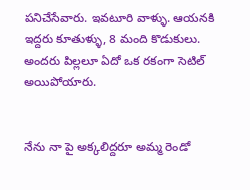పనిచేసేవారు. ఇవటూరి వాళ్ళు. ఆయనకి ఇద్దరు కూతుళ్ళు, 8 మంది కొడుకులు. అందరు పిల్లలూ ఏదో ఒక రకంగా సెటిల్ అయిపోయారు.


నేను నా పై అక్కలిద్దరూ అమ్మ రెండో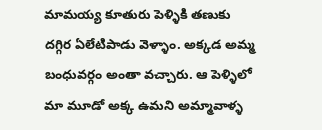మామయ్య కూతురు పెళ్ళికి తణుకు దగ్గిర ఏలేటిపాడు వెళ్ళాం. అక్కడ అమ్మ బంధువర్గం అంతా వచ్చారు. ఆ పెళ్ళిలో మా మూడో అక్క ఉమని అమ్మావాళ్ళ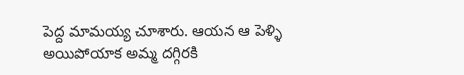పెద్ద మామయ్య చూశారు. ఆయన ఆ పెళ్ళి అయిపోయాక అమ్మ దగ్గిరకి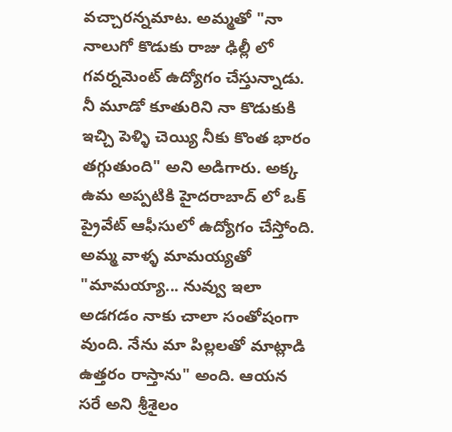వచ్చారన్నమాట. అమ్మతో "నా నాలుగో కొడుకు రాజు ఢిల్లీ లో గవర్నమెంట్ ఉద్యోగం చేస్తున్నాడు. నీ మూడో కూతురిని నా కొడుకుకి ఇచ్చి పెళ్ళి చెయ్యి నీకు కొంత భారం తగ్గుతుంది" అని అడిగారు. అక్క ఉమ అప్పటికి హైదరాబాద్ లో ఒక్ ప్రైవేట్ ఆఫీసులో ఉద్యోగం చేస్తోంది. అమ్మ వాళ్ళ మామయ్యతో "మామయ్యా... నువ్వు ఇలా అడగడం నాకు చాలా సంతోషంగా వుంది. నేను మా పిల్లలతో మాట్లాడి ఉత్తరం రాస్తాను" అంది. ఆయన సరే అని శ్రీశైలం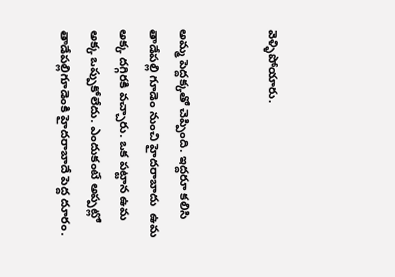వెళ్ళిపోయారు.


అమ్మ పెద్దక్కతో చెప్పింది. ఇద్దరూ కలిసి తాడేపల్లి గూడెం నుంచి హైదరాబాదు  ఉమ అక్క దగ్గిరకి వచ్చారు. ఒక పట్టాన ఉమ అక్క ఒప్పుకోలేదు. ఎందుకంటే అప్పట్లో తాడేపల్లిగూడెంకి హైదరాబాదే పెద్ద దూరం.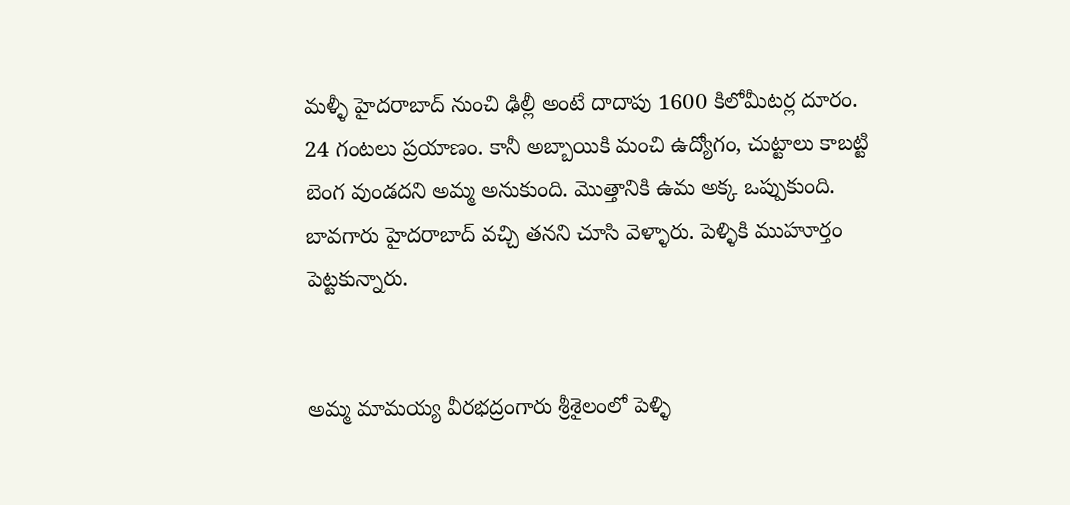మళ్ళీ హైదరాబాద్ నుంచి ఢిల్లీ అంటే దాదాపు 1600 కిలోమీటర్ల దూరం. 24 గంటలు ప్రయాణం. కానీ అబ్బాయికి మంచి ఉద్యోగం, చుట్టాలు కాబట్టి బెంగ వుండదని అమ్మ అనుకుంది. మొత్తానికి ఉమ అక్క ఒప్పుకుంది. బావగారు హైదరాబాద్ వచ్చి తనని చూసి వెళ్ళారు. పెళ్ళికి ముహూర్తం పెట్టకున్నారు.


అమ్మ మామయ్య వీరభద్రంగారు శ్రీశైలంలో పెళ్ళి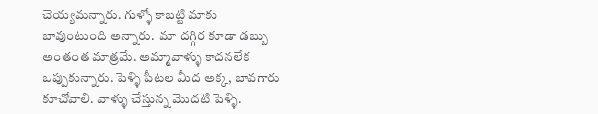చెయ్యమన్నారు. గుళ్ళో కాబట్టి మాకు బావుంటుంది అన్నారు.  మా దగ్గిర కూడా డబ్బు అంతంత మాత్రమే. అమ్మావాళ్ళు కాదనలేక ఒప్పుకున్నారు. పెళ్ళి పీటల మీద అక్క, బావగారు కూచోవాలి. వాళ్ళు చేస్తున్న మొదటి పెళ్ళి.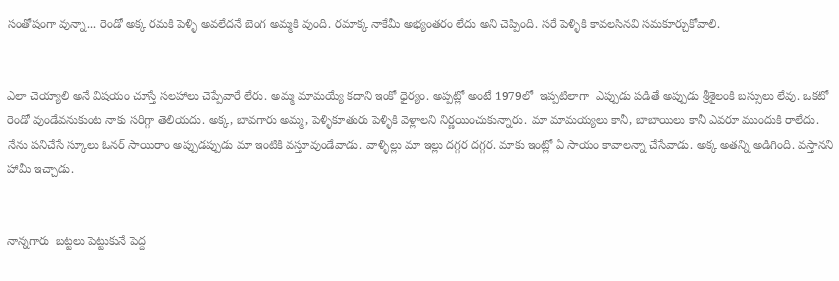సంతోషంగా వున్నా... రెండో అక్క రమకి పెళ్ళి అవలేదనే బెంగ అమ్మకి వుంది. రమాక్క నాకేమీ అభ్యంతరం లేదు అని చెప్పింది. సరే పెళ్ళికి కావలసినవి సమకూర్చుకోవాలి.


ఎలా చెయ్యాలి అనే విషయం చూస్తే సలహాలు చెప్పేవారే లేరు. అమ్మ మామయ్యే కదాని ఇంకో ధైర్యం. అప్పట్లో అంటే 1979లో  ఇప్పటిలాగా  ఎప్పుడు పడితే అప్పుడు శ్రీశైలంకి బస్సులు లేవు. ఒకటో రెండో వుండేవనుకుంట నాకు సరిగ్గా తెలియదు. అక్క, బావగారు అమ్మ, పెళ్ళికూతురు పెళ్ళికి వెళ్లాలని నిర్ణయించుకున్నారు. మా మామయ్యలు కానీ, బాబాయిలు కానీ ఎవరూ ముందుకి రాలేదు. నేను పనిచేసే స్కూలు ఓనర్ సాయిరాం అప్పుడప్పుడు మా ఇంటికి వస్తూవుండేవాడు. వాళ్ళిల్లు మా ఇల్లు దగ్గర దగ్గర. మాకు ఇంట్లో ఏ సాయం కావాలన్నా చేసేవాడు. అక్క అతన్ని అడిగింది. వస్తానని హామీ ఇచ్చాడు.


నాన్నగారు  బట్టలు పెట్టుకునే పెద్ద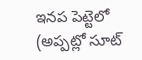ఇనప పెట్టెలో (అప్పట్లో సూట్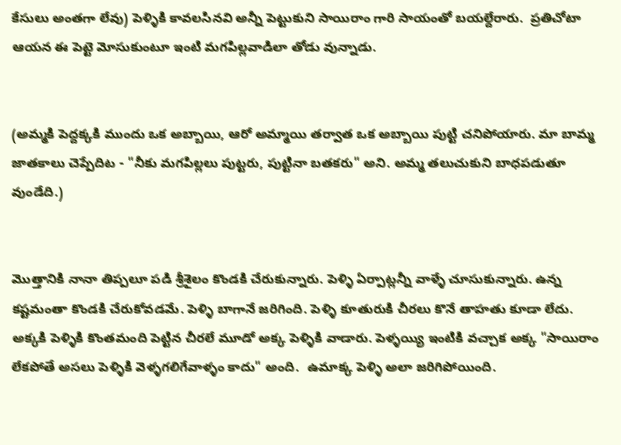కేసులు అంతగా లేవు) పెళ్ళికి కావలసినవి అన్నీ పెట్టుకుని సాయిరాం గారి సాయంతో బయల్దేరారు.  ప్రతిచోటా ఆయన ఈ పెట్టె మోసుకుంటూ ఇంటి మగపిల్లవాడిలా తోడు వున్నాడు.


(అమ్మకి పెద్దక్కకి ముందు ఒక అబ్బాయి, ఆరో అమ్మాయి తర్వాత ఒక అబ్బాయి పుట్టి చనిపోయారు. మా బామ్మ జాతకాలు చెప్పేదిట - "నీకు మగపిల్లలు పుట్టరు, పుట్టినా బతకరు" అని. అమ్మ తలుచుకుని బాధపడుతూ వుండేది.)


మొత్తానికి నానా తిప్పలూ పడి శ్రీశైలం కొండకి చేరుకున్నారు. పెళ్ళి ఏర్పాట్లన్నీ వాళ్ళే చూసుకున్నారు. ఉన్న కష్టమంతా కొండకి చేరుకోవడమే. పెళ్ళి బాగానే జరిగింది. పెళ్ళి కూతురుకి చీరలు కొనే తాహతు కూడా లేదు. అక్కకి పెళ్ళికి కొంతమంది పెట్టిన చీరలే మూడో అక్క పెళ్ళికి వాడారు. పెళ్ళయ్యి ఇంటికి వచ్చాక అక్క "సాయిరాం లేకపోతే అసలు పెళ్ళికి వెళ్ళగలిగేవాళ్ళం కాదు" అంది.  ఉమాక్క పెళ్ళి అలా జరిగిపోయింది.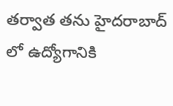తర్వాత తను హైదరాబాద్ లో ఉద్యోగానికి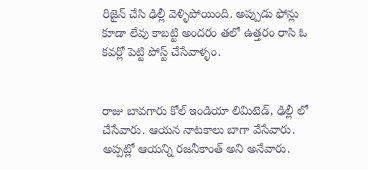రిజైన్ చేసి ఢిల్లీ వెళ్ళిపోయింది. అప్పుడు ఫోన్లు కూడా లేవు కాబట్టి అందరం తలో ఉత్తరం రాసి ఓ కవర్లో పెట్టి పోస్ట్ చేసేవాళ్ళం.


రాజు బావగారు కోల్ ఇండియా లిమిటెడ్, ఢిల్లీ లో చేసేవారు. ఆయన నాటకాలు బాగా వేసేవారు. అప్పట్లో ఆయన్ని రజనీకాంత్ అని అనేవారు.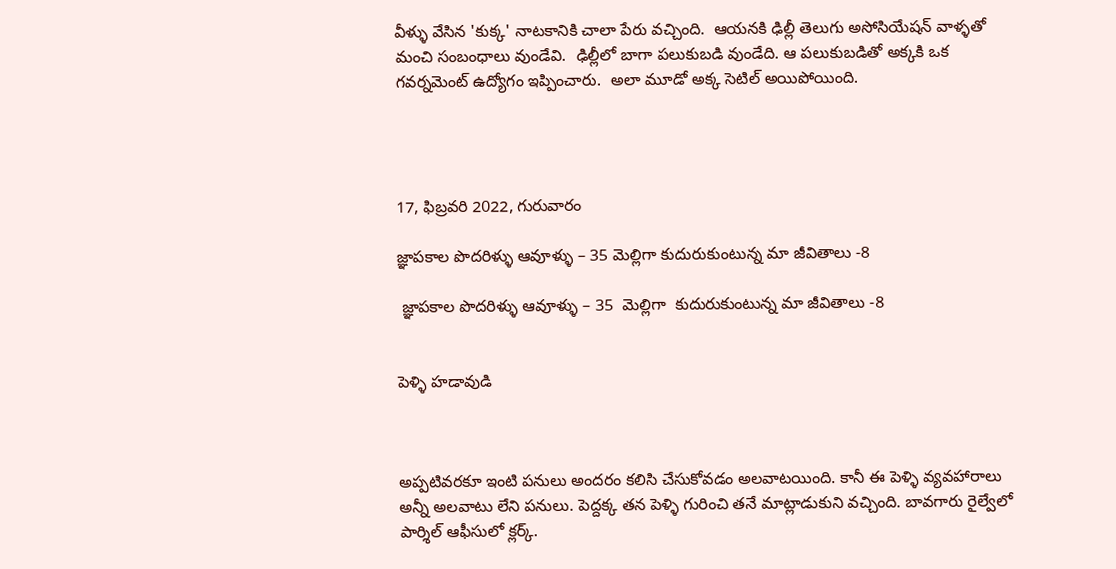వీళ్ళు వేసిన 'కుక్క' నాటకానికి చాలా పేరు వచ్చింది.  ఆయనకి ఢిల్లీ తెలుగు అసోసియేషన్ వాళ్ళతో మంచి సంబంధాలు వుండేవి.  ఢిల్లీలో బాగా పలుకుబడి వుండేది. ఆ పలుకుబడితో అక్కకి ఒక గవర్నమెంట్ ఉద్యోగం ఇప్పించారు.  అలా మూడో అక్క సెటిల్ అయిపోయింది.




17, ఫిబ్రవరి 2022, గురువారం

జ్ఞాపకాల పొదరిళ్ళు ఆవూళ్ళు – 35 మెల్లిగా కుదురుకుంటున్న మా జీవితాలు -8

 జ్ఞాపకాల పొదరిళ్ళు ఆవూళ్ళు – 35  మెల్లిగా  కుదురుకుంటున్న మా జీవితాలు -8


పెళ్ళి హడావుడి



అప్పటివరకూ ఇంటి పనులు అందరం కలిసి చేసుకోవడం అలవాటయింది. కానీ ఈ పెళ్ళి వ్యవహారాలు అన్నీ అలవాటు లేని పనులు. పెద్దక్క తన పెళ్ళి గురించి తనే మాట్లాడుకుని వచ్చింది. బావగారు రైల్వేలో పార్శిల్ ఆఫీసులో క్లర్క్.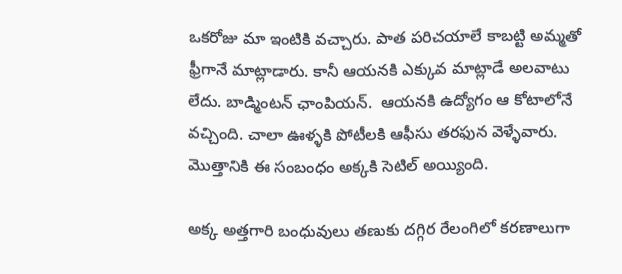ఒకరోజు మా ఇంటికి వచ్చారు. పాత పరిచయాలే కాబట్టి అమ్మతో ఫ్రీగానే మాట్లాడారు. కానీ ఆయనకి ఎక్కువ మాట్లాడే అలవాటు లేదు. బాడ్మింటన్ ఛాంపియన్.  ఆయనకి ఉద్యోగం ఆ కోటాలోనే వచ్చింది. చాలా ఊళ్ళకి పోటీలకి ఆఫీసు తరఫున వెళ్ళేవారు. మొత్తానికి ఈ సంబంధం అక్కకి సెటిల్ అయ్యింది.

అక్క అత్తగారి బంధువులు తణుకు దగ్గిర రేలంగిలో కరణాలుగా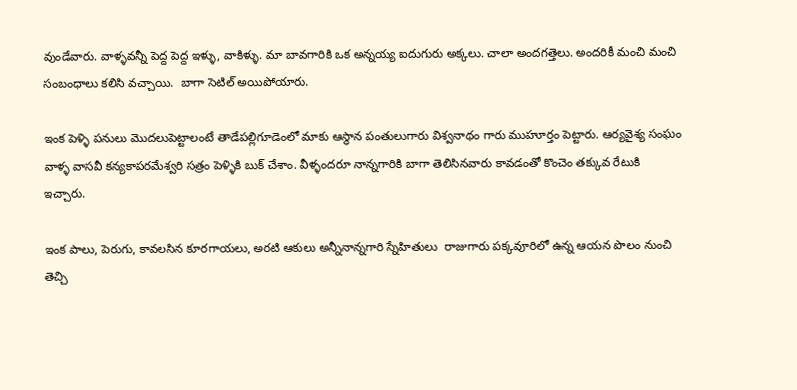వుండేవారు. వాళ్ళవన్నీ పెద్ద పెద్ద ఇళ్ళు, వాకిళ్ళు. మా బావగారికి ఒక అన్నయ్య ఐదుగురు అక్కలు. చాలా అందగత్తెలు. అందరికీ మంచి మంచి సంబంధాలు కలిసి వచ్చాయి.  బాగా సెటిల్ అయిపోయారు.

ఇంక పెళ్ళి పనులు మొదలుపెట్టాలంటే తాడేపల్లిగూడెంలో మాకు ఆస్థాన పంతులుగారు విశ్వనాథం గారు ముహూర్తం పెట్టారు. ఆర్యవైశ్య సంఘం వాళ్ళ వాసవీ కన్యకాపరమేశ్వరి సత్రం పెళ్ళికి బుక్ చేశాం. వీళ్ళందరూ నాన్నగారికి బాగా తెలిసినవారు కావడంతో కొంచెం తక్కువ రేటుకి ఇచ్చారు.

ఇంక పాలు, పెరుగు, కావలసిన కూరగాయలు, అరటి ఆకులు అన్నీనాన్నగారి స్నేహితులు  రాజుగారు పక్కవూరిలో ఉన్న ఆయన పొలం నుంచి తెచ్చి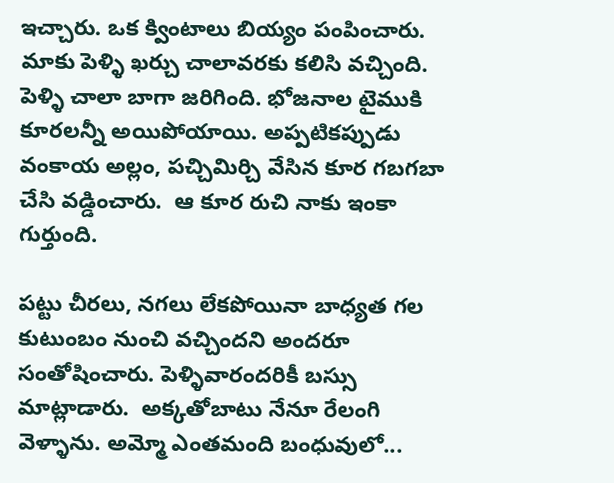ఇచ్చారు. ఒక క్వింటాలు బియ్యం పంపించారు. మాకు పెళ్ళి ఖర్చు చాలావరకు కలిసి వచ్చింది.  పెళ్ళి చాలా బాగా జరిగింది. భోజనాల టైముకి కూరలన్నీ అయిపోయాయి. అప్పటికప్పుడు వంకాయ అల్లం, పచ్చిమిర్చి వేసిన కూర గబగబా చేసి వడ్డించారు.  ఆ కూర రుచి నాకు ఇంకా గుర్తుంది.

పట్టు చీరలు, నగలు లేకపోయినా బాధ్యత గల కుటుంబం నుంచి వచ్చిందని అందరూ సంతోషించారు. పెళ్ళివారందరికీ బస్సు మాట్లాడారు.  అక్కతోబాటు నేనూ రేలంగి వెళ్ళాను. అమ్మో ఎంతమంది బంధువులో...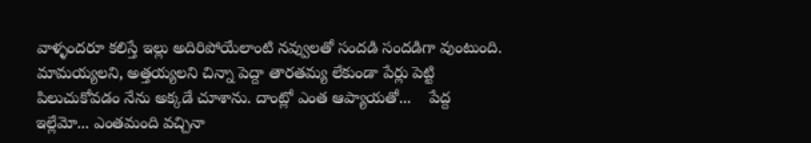వాళ్ళందరూ కలిస్తే ఇల్లు అదిరిపోయేలాంటి నవ్వులతో సందడి సందడిగా వుంటుంది. మామయ్యలని, అత్తయ్యలని చిన్నా పెద్దా తారతమ్య లేకుండా పేర్లు పెట్టి పిలుచుకోవడం నేను అక్కడే చూశాను. దాంట్లో ఎంత ఆప్యాయతో...    పేద్ద ఇల్లేమో... ఎంతమంది వచ్చినా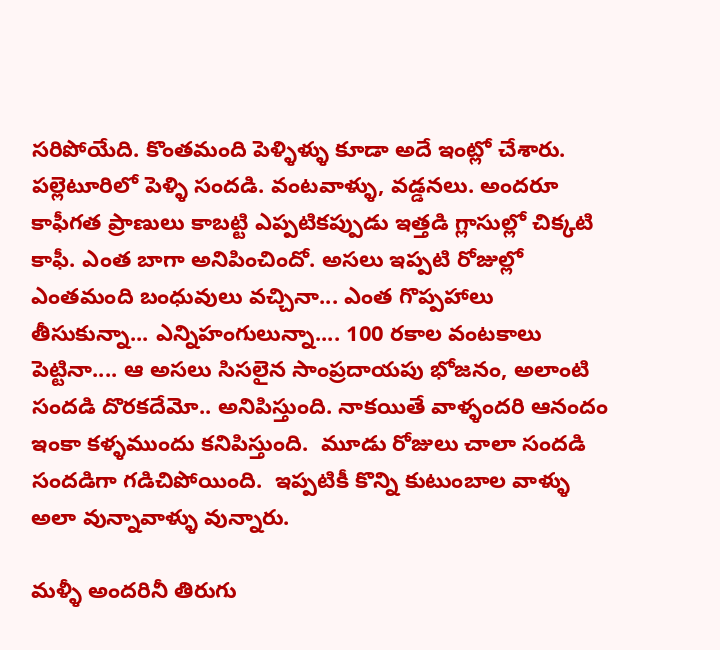సరిపోయేది. కొంతమంది పెళ్ళిళ్ళు కూడా అదే ఇంట్లో చేశారు.  పల్లెటూరిలో పెళ్ళి సందడి. వంటవాళ్ళు, వడ్డనలు. అందరూ కాఫీగత ప్రాణులు కాబట్టి ఎప్పటికప్పుడు ఇత్తడి గ్లాసుల్లో చిక్కటి కాఫీ. ఎంత బాగా అనిపించిందో. అసలు ఇప్పటి రోజుల్లో ఎంతమంది బంధువులు వచ్చినా... ఎంత గొప్పహాలు తీసుకున్నా... ఎన్నిహంగులున్నా.... 100 రకాల వంటకాలు పెట్టినా.... ఆ అసలు సిసలైన సాంప్రదాయపు భోజనం, అలాంటి సందడి దొరకదేమో.. అనిపిస్తుంది. నాకయితే వాళ్ళందరి ఆనందం ఇంకా కళ్ళముందు కనిపిస్తుంది.  మూడు రోజులు చాలా సందడి సందడిగా గడిచిపోయింది.  ఇప్పటికీ కొన్ని కుటుంబాల వాళ్ళు అలా వున్నావాళ్ళు వున్నారు.

మళ్ళీ అందరినీ తిరుగు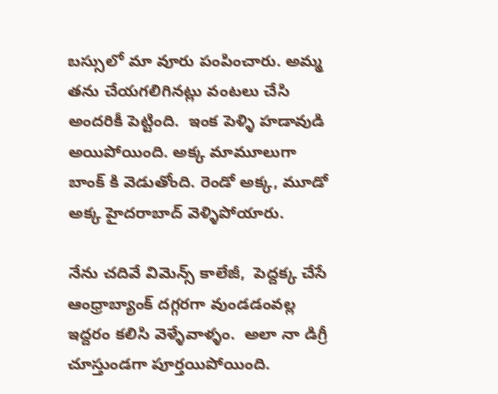బస్సులో మా వూరు పంపించారు. అమ్మ తను చేయగలిగినట్లు వంటలు చేసి అందరికీ పెట్టింది.  ఇంక పెళ్ళి హడావుడి అయిపోయింది. అక్క మామూలుగా బాంక్ కి వెడుతోంది. రెండో అక్క, మూడో అక్క హైదరాబాద్ వెళ్ళిపోయారు.

నేను చదివే విమెన్స్ కాలేజీ,  పెద్దక్క చేసే ఆంధ్రాబ్యాంక్ దగ్గరగా వుండడంవల్ల ఇద్దరం కలిసి వెళ్ళేవాళ్ళం.  అలా నా డిగ్రీ చూస్తుండగా పూర్తయిపోయింది.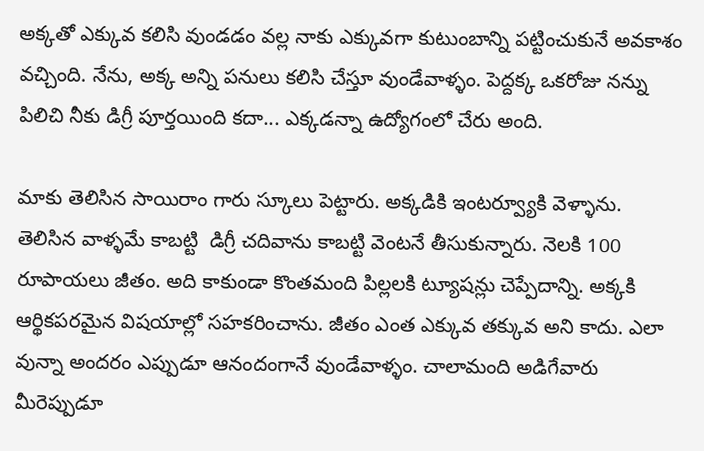అక్కతో ఎక్కువ కలిసి వుండడం వల్ల నాకు ఎక్కువగా కుటుంబాన్ని పట్టించుకునే అవకాశం వచ్చింది. నేను, అక్క అన్ని పనులు కలిసి చేస్తూ వుండేవాళ్ళం. పెద్దక్క ఒకరోజు నన్ను పిలిచి నీకు డిగ్రీ పూర్తయింది కదా... ఎక్కడన్నా ఉద్యోగంలో చేరు అంది.

మాకు తెలిసిన సాయిరాం గారు స్కూలు పెట్టారు. అక్కడికి ఇంటర్వ్యూకి వెళ్ళాను. తెలిసిన వాళ్ళమే కాబట్టి  డిగ్రీ చదివాను కాబట్టి వెంటనే తీసుకున్నారు. నెలకి 100 రూపాయలు జీతం. అది కాకుండా కొంతమంది పిల్లలకి ట్యూషన్లు చెప్పేదాన్ని. అక్కకి ఆర్థికపరమైన విషయాల్లో సహకరించాను. జీతం ఎంత ఎక్కువ తక్కువ అని కాదు. ఎలా వున్నా అందరం ఎప్పుడూ ఆనందంగానే వుండేవాళ్ళం. చాలామంది అడిగేవారు మీరెప్పుడూ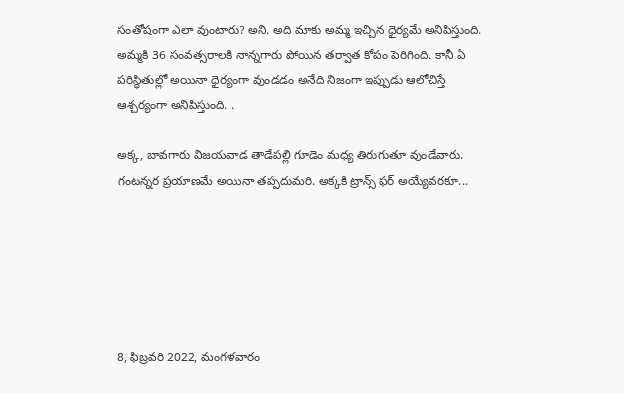సంతోషంగా ఎలా వుంటారు? అని. అది మాకు అమ్మ ఇచ్చిన ధైర్యమే అనిపిస్తుంది. అమ్మకి 36 సంవత్సరాలకి నాన్నగారు పోయిన తర్వాత కోపం పెరిగింది. కానీ ఏ పరిస్థితుల్లో అయినా ధైర్యంగా వుండడం అనేది నిజంగా ఇప్పుడు ఆలోచిస్తే ఆశ్చర్యంగా అనిపిస్తుంది. .

అక్క, బావగారు విజయవాడ తాడేపల్లి గూడెం మధ్య తిరుగుతూ వుండేవారు.  గంటన్నర ప్రయాణమే అయినా తప్పదుమరి. అక్కకి ట్రాన్స్ ఫర్ అయ్యేవరకూ...






8, ఫిబ్రవరి 2022, మంగళవారం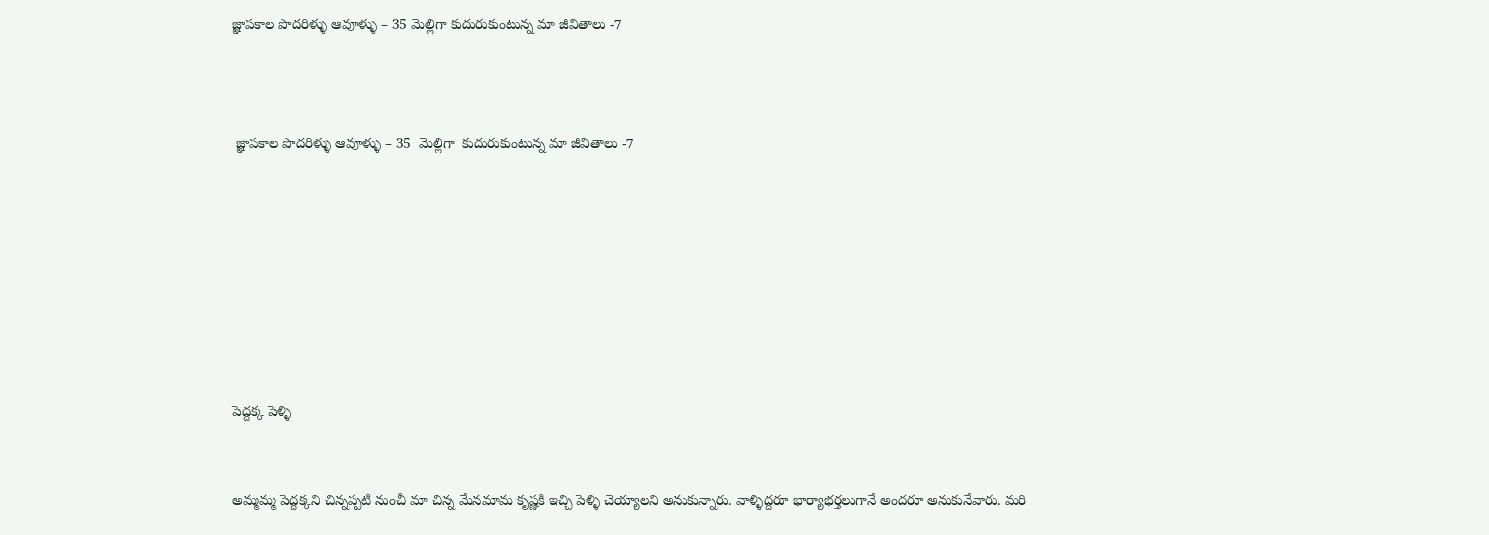జ్ఞాపకాల పొదరిళ్ళు ఆవూళ్ళు – 35 మెల్లిగా కుదురుకుంటున్న మా జీవితాలు -7



 జ్ఞాపకాల పొదరిళ్ళు ఆవూళ్ళు – 35  మెల్లిగా  కుదురుకుంటున్న మా జీవితాలు -7








పెద్దక్క పెళ్ళి


అమ్మమ్మ పెద్దక్కని చిన్నప్పటి నుంచీ మా చిన్న మేనమామ కృష్ణకి ఇచ్చి పెళ్ళి చెయ్యాలని అనుకున్నారు. వాళ్ళిద్దరూ భార్యాభర్తలుగానే అందరూ అనుకునేవారు. మరి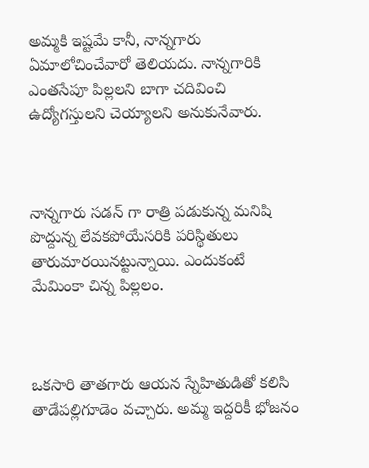అమ్మకి ఇష్టమే కానీ, నాన్నగారు ఏమాలోచించేవారో తెలియదు. నాన్నగారికి ఎంతసేపూ పిల్లలని బాగా చదివించి ఉద్యోగస్తులని చెయ్యాలని అనుకునేవారు.



నాన్నగారు సడన్ గా రాత్రి పడుకున్న మనిషి పొద్దున్న లేవకపోయేసరికి పరిస్థితులు తారుమారయినట్టున్నాయి. ఎందుకంటే మేమింకా చిన్న పిల్లలం.



ఒకసారి తాతగారు ఆయన స్నేహితుడితో కలిసి తాడేపల్లిగూడెం వచ్చారు. అమ్మ ఇద్దరికీ భోజనం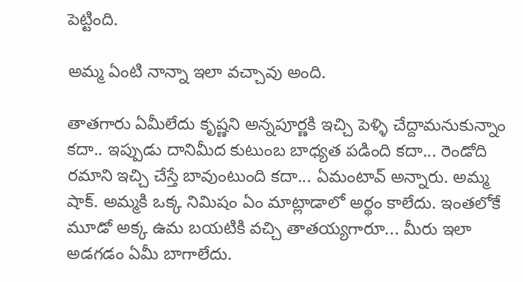పెట్టింది.

అమ్మ ఏంటి నాన్నా ఇలా వచ్చావు అంది.

తాతగారు ఏమీలేదు కృష్ణని అన్నపూర్ణకి ఇచ్చి పెళ్ళి చేద్దామనుకున్నాం కదా.. ఇప్పుడు దానిమీద కుటుంబ బాధ్యత పడింది కదా... రెండోది రమాని ఇచ్చి చేస్తే బావుంటుంది కదా... ఏమంటావ్ అన్నారు. అమ్మ షాక్. అమ్మకి ఒక్క నిమిషం ఏం మాట్లాడాలో అర్థం కాలేదు. ఇంతలోకే మూడో అక్క ఉమ బయటికి వచ్చి తాతయ్యగారూ... మీరు ఇలా అడగడం ఏమీ బాగాలేదు.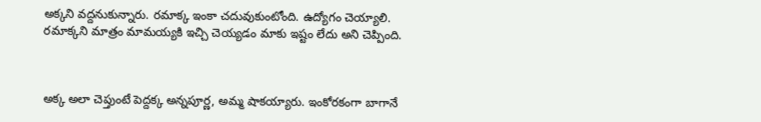అక్కని వద్దనుకున్నారు. రమాక్క ఇంకా చదువుకుంటోంది. ఉద్యోగం చెయ్యాలి. రమాక్కని మాత్రం మామయ్యకి ఇచ్చి చెయ్యడం మాకు ఇష్టం లేదు అని చెప్పింది.



అక్క అలా చెప్తుంటే పెద్దక్క అన్నపూర్ణ, అమ్మ షాకయ్యారు. ఇంకోరకంగా బాగానే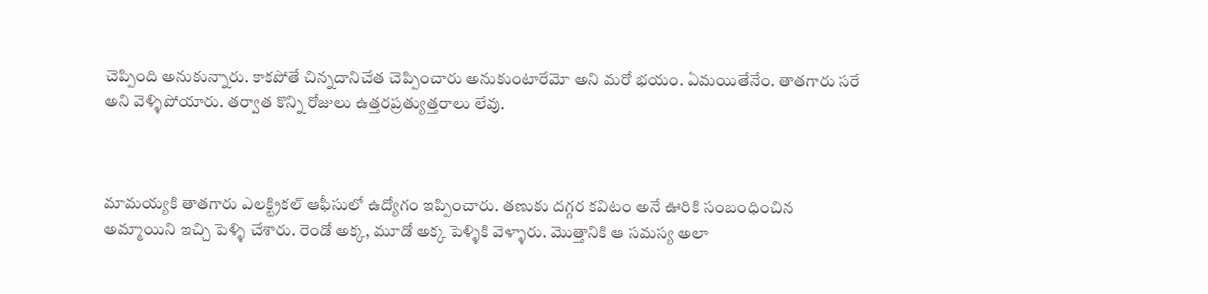చెప్పింది అనుకున్నారు. కాకపోతే చిన్నదానిచేత చెప్పించారు అనుకుంటారేమో అని మరో భయం. ఏమయితేనేం. తాతగారు సరే అని వెళ్ళిపోయారు. తర్వాత కొన్ని రోజులు ఉత్తరప్రత్యుత్తరాలు లేవు.



మామయ్యకి తాతగారు ఎలక్ట్రికల్ ఆఫీసులో ఉద్యోగం ఇప్పించారు. తణుకు దగ్గర కవిటం అనే ఊరికి సంబంధించిన అమ్మాయిని ఇచ్చి పెళ్ళి చేశారు. రెండో అక్క, మూడో అక్క పెళ్ళికి వెళ్ళారు. మొత్తానికి ఆ సమస్య అలా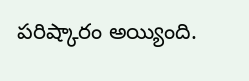పరిష్కారం అయ్యింది.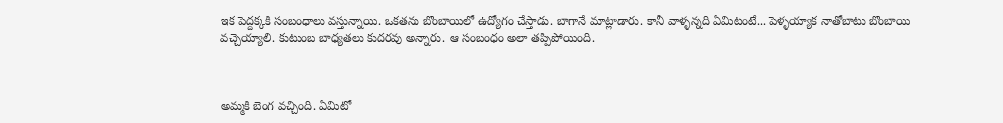ఇక పెద్దక్కకి సంబంధాలు వస్తున్నాయి. ఒకతను బొంబాయిలో ఉద్యోగం చేస్తాడు. బాగానే మాట్లాడారు. కానీ వాళ్ళన్నది ఏమిటంటే... పెళ్ళయ్యాక నాతోబాటు బొంబాయి వచ్చెయ్యాలి. కుటుంబ బాధ్యతలు కుదరవు అన్నారు. ఆ సంబంధం అలా తప్పిపోయింది.



అమ్మకి బెంగ వచ్చింది. ఏమిటో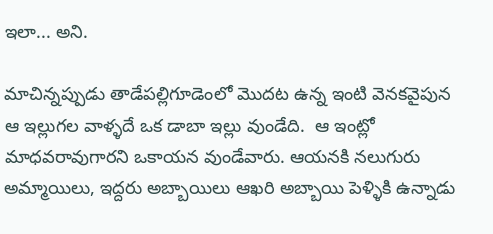ఇలా... అని.

మాచిన్నప్పుడు తాడేపల్లిగూడెంలో మొదట ఉన్న ఇంటి వెనకవైపున ఆ ఇల్లుగల వాళ్ళదే ఒక డాబా ఇల్లు వుండేది.  ఆ ఇంట్లో మాధవరావుగారని ఒకాయన వుండేవారు. ఆయనకి నలుగురు అమ్మాయిలు, ఇద్దరు అబ్బాయిలు ఆఖరి అబ్బాయి పెళ్ళికి ఉన్నాడు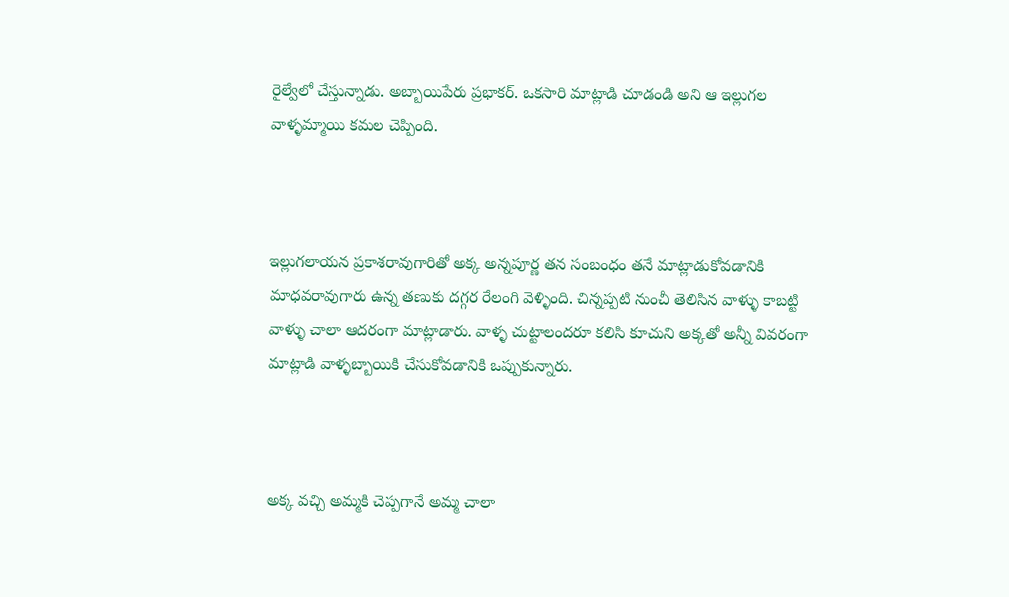రైల్వేలో చేస్తున్నాడు. అబ్బాయిపేరు ప్రభాకర్. ఒకసారి మాట్లాడి చూడండి అని ఆ ఇల్లుగల వాళ్ళమ్మాయి కమల చెప్పింది.



ఇల్లుగలాయన ప్రకాశరావుగారితో అక్క అన్నపూర్ణ తన సంబంధం తనే మాట్లాడుకోవడానికి మాధవరావుగారు ఉన్న తణుకు దగ్గర రేలంగి వెళ్ళింది. చిన్నప్పటి నుంచీ తెలిసిన వాళ్ళు కాబట్టి వాళ్ళు చాలా ఆదరంగా మాట్లాడారు. వాళ్ళ చుట్టాలందరూ కలిసి కూచుని అక్కతో అన్నీ వివరంగా మాట్లాడి వాళ్ళబ్బాయికి చేసుకోవడానికి ఒప్పుకున్నారు.



అక్క వచ్చి అమ్మకి చెప్పగానే అమ్మ చాలా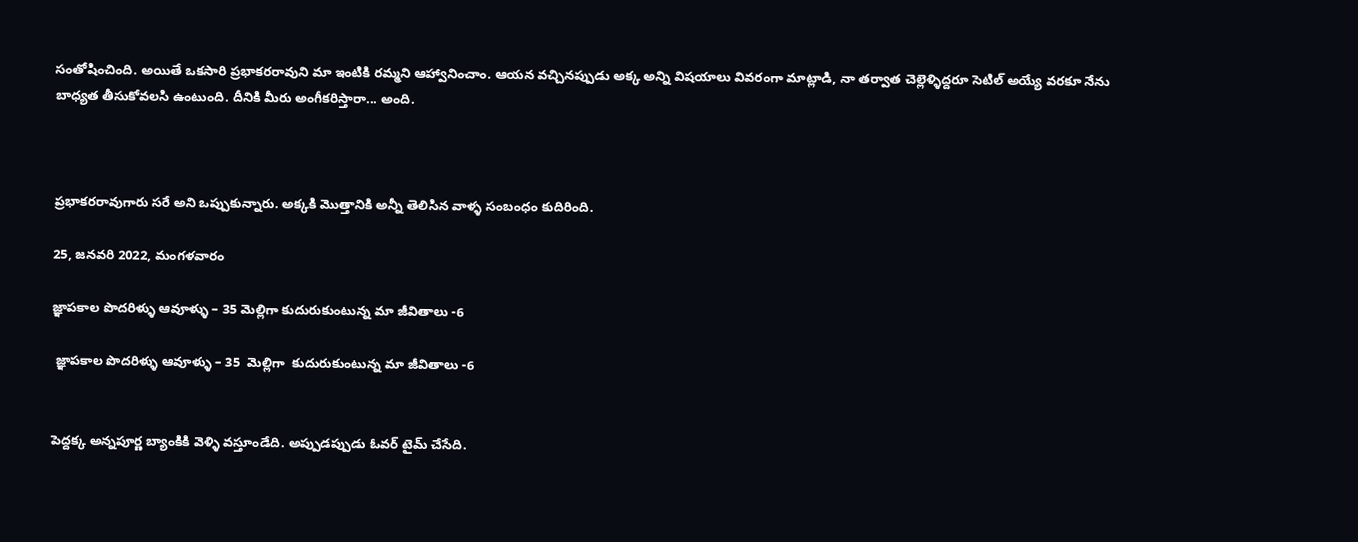సంతోషించింది. అయితే ఒకసారి ప్రభాకరరావుని మా ఇంటికి రమ్మని ఆహ్వానించాం. ఆయన వచ్చినప్పుడు అక్క అన్ని విషయాలు వివరంగా మాట్లాడి, నా తర్వాత చెల్లెళ్ళిద్దరూ సెటిల్ అయ్యే వరకూ నేను బాధ్యత తీసుకోవలసి ఉంటుంది. దీనికి మీరు అంగీకరిస్తారా... అంది.



ప్రభాకరరావుగారు సరే అని ఒప్పుకున్నారు. అక్కకి మొత్తానికి అన్నీ తెలిసిన వాళ్ళ సంబంధం కుదిరింది.

25, జనవరి 2022, మంగళవారం

జ్ఞాపకాల పొదరిళ్ళు ఆవూళ్ళు – 35 మెల్లిగా కుదురుకుంటున్న మా జీవితాలు -6

 జ్ఞాపకాల పొదరిళ్ళు ఆవూళ్ళు – 35  మెల్లిగా  కుదురుకుంటున్న మా జీవితాలు -6


పెద్దక్క అన్నపూర్ణ బ్యాంకికి వెళ్ళి వస్తూండేది. అప్పుడప్పుడు ఓవర్ టైమ్ చేసేది.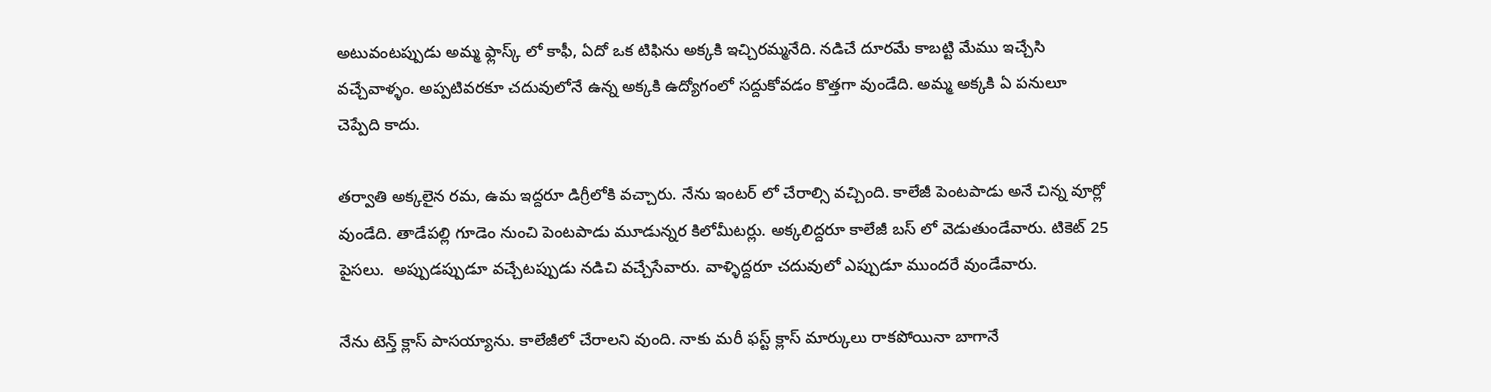అటువంటప్పుడు అమ్మ ఫ్లాస్క్ లో కాఫీ, ఏదో ఒక టిఫిను అక్కకి ఇచ్చిరమ్మనేది. నడిచే దూరమే కాబట్టి మేము ఇచ్చేసి వచ్చేవాళ్ళం. అప్పటివరకూ చదువులోనే ఉన్న అక్కకి ఉద్యోగంలో సద్దుకోవడం కొత్తగా వుండేది. అమ్మ అక్కకి ఏ పనులూ చెప్పేది కాదు.

తర్వాతి అక్కలైన రమ, ఉమ ఇద్దరూ డిగ్రీలోకి వచ్చారు. నేను ఇంటర్ లో చేరాల్సి వచ్చింది. కాలేజీ పెంటపాడు అనే చిన్న వూర్లో వుండేది. తాడేపల్లి గూడెం నుంచి పెంటపాడు మూడున్నర కిలోమీటర్లు. అక్కలిద్దరూ కాలేజీ బస్ లో వెడుతుండేవారు. టికెట్ 25 పైసలు.  అప్పుడప్పుడూ వచ్చేటప్పుడు నడిచి వచ్చేసేవారు. వాళ్ళిద్దరూ చదువులో ఎప్పుడూ ముందరే వుండేవారు.

నేను టెన్త్ క్లాస్ పాసయ్యాను. కాలేజీలో చేరాలని వుంది. నాకు మరీ ఫస్ట్ క్లాస్ మార్కులు రాకపోయినా బాగానే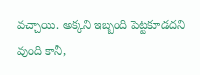వచ్చాయి. అక్కని ఇబ్బంది పెట్టకూడదని వుంది కానీ,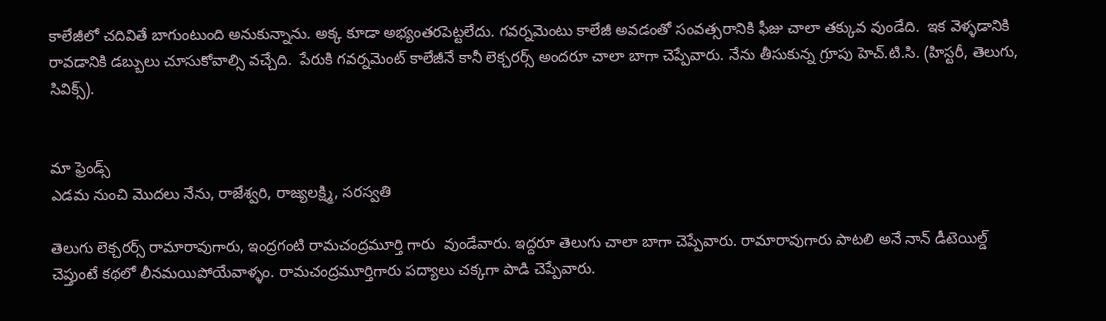కాలేజీలో చదివితే బాగుంటుంది అనుకున్నాను. అక్క కూడా అభ్యంతరపెట్టలేదు. గవర్నమెంటు కాలేజీ అవడంతో సంవత్సరానికి ఫీజు చాలా తక్కువ వుండేది.  ఇక వెళ్ళడానికి రావడానికి డబ్బులు చూసుకోవాల్సి వచ్చేది.  పేరుకి గవర్నమెంట్ కాలేజీనే కానీ లెక్చరర్స్ అందరూ చాలా బాగా చెప్పేవారు. నేను తీసుకున్న గ్రూపు హెచ్.టి.సి. (హిస్టరీ, తెలుగు, సివిక్స్).


మా ఫ్రెండ్స్
ఎడమ నుంచి మొదలు నేను, రాజేశ్వరి, రాజ్యలక్ష్మి, సరస్వతి

తెలుగు లెక్చరర్స్ రామారావుగారు, ఇంద్రగంటి రామచంద్రమూర్తి గారు  వుండేవారు. ఇద్దరూ తెలుగు చాలా బాగా చెప్పేవారు. రామారావుగారు పాటలి అనే నాన్ డీటెయిల్డ్ చెప్తుంటే కథలో లీనమయిపోయేవాళ్ళం. రామచంద్రమూర్తిగారు పద్యాలు చక్కగా పాడి చెప్పేవారు.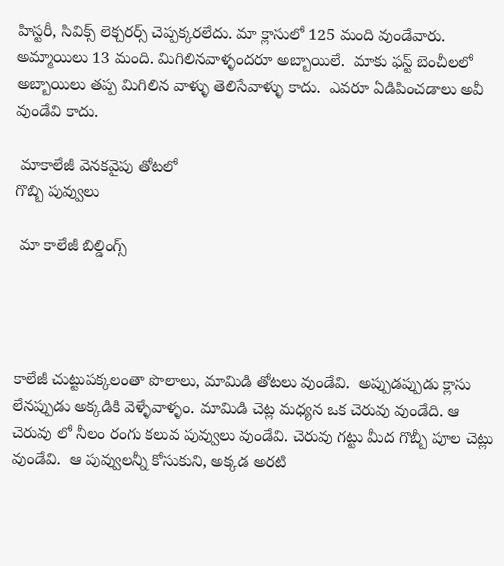హిస్టరీ, సివిక్స్ లెక్చరర్స్ చెప్పక్కరలేదు. మా క్లాసులో 125 మంది వుండేవారు. అమ్మాయిలు 13 మంది. మిగిలినవాళ్ళందరూ అబ్బాయిలే.  మాకు ఫస్ట్ బెంచీలలో అబ్బాయిలు తప్ప మిగిలిన వాళ్ళు తెలిసేవాళ్ళు కాదు.  ఎవరూ ఏడిపించడాలు అవీ వుండేవి కాదు.

 మాకాలేజీ వెనకవైపు తోటలో
గొబ్బి పువ్వులు

 మా కాలేజీ బిల్డింగ్స్




కాలేజీ చుట్టుపక్కలంతా పొలాలు, మామిడి తోటలు వుండేవి.  అప్పుడప్పుడు క్లాసు లేనప్పుడు అక్కడికి వెళ్ళేవాళ్ళం. మామిడి చెట్ల మధ్యన ఒక చెరువు వుండేది. ఆ చెరువు లో నీలం రంగు కలువ పువ్వులు వుండేవి. చెరువు గట్టు మీద గొబ్బీ పూల చెట్లు వుండేవి.  ఆ పువ్వులన్నీ కోసుకుని, అక్కడ అరటి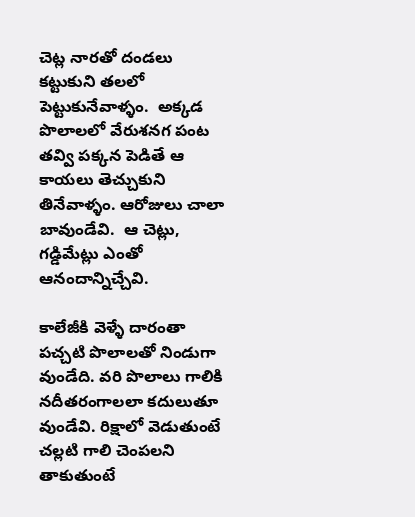చెట్ల నారతో దండలు కట్టుకుని తలలో పెట్టుకునేవాళ్ళం.  అక్కడ పొలాలలో వేరుశనగ పంట తవ్వి పక్కన పెడితే ఆ కాయలు తెచ్చుకుని తినేవాళ్ళం. ఆరోజులు చాలా బావుండేవి.  ఆ చెట్లు, గడ్డిమేట్లు ఎంతో ఆనందాన్నిచ్చేవి.

కాలేజీకి వెళ్ళే దారంతా పచ్చటి పొలాలతో నిండుగా వుండేది. వరి పొలాలు గాలికి నదీతరంగాలలా కదులుతూ వుండేవి. రిక్షాలో వెడుతుంటే చల్లటి గాలి చెంపలని తాకుతుంటే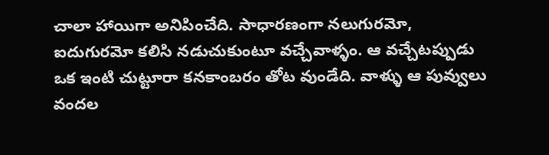చాలా హాయిగా అనిపించేది. సాధారణంగా నలుగురమో, ఐదుగురమో కలిసి నడుచుకుంటూ వచ్చేవాళ్ళం. ఆ వచ్చేటప్పుడు ఒక ఇంటి చుట్టూరా కనకాంబరం తోట వుండేది. వాళ్ళు ఆ పువ్వులు వందల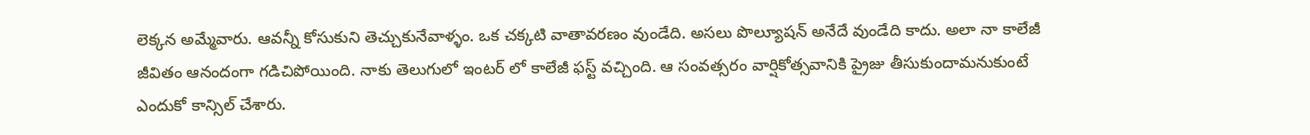లెక్కన అమ్మేవారు. ఆవన్నీ కోసుకుని తెచ్చుకునేవాళ్ళం. ఒక చక్కటి వాతావరణం వుండేది. అసలు పొల్యూషన్ అనేదే వుండేది కాదు. అలా నా కాలేజీ జీవితం ఆనందంగా గడిచిపోయింది. నాకు తెలుగులో ఇంటర్ లో కాలేజీ ఫస్ట్ వచ్చింది. ఆ సంవత్సరం వార్షికోత్సవానికి ప్రైజు తీసుకుందామనుకుంటే ఎందుకో కాన్సిల్ చేశారు.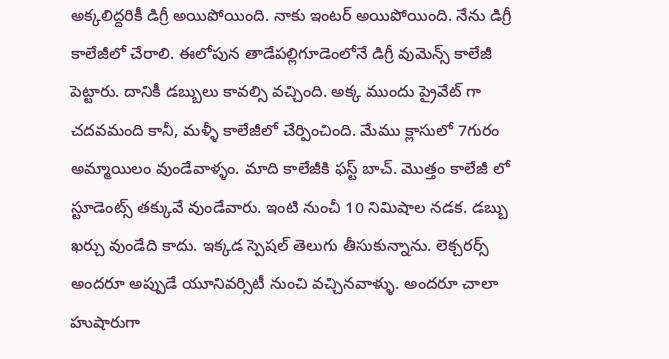అక్కలిద్దరికీ డిగ్రీ అయిపోయింది. నాకు ఇంటర్ అయిపోయింది. నేను డిగ్రీ కాలేజీలో చేరాలి. ఈలోపున తాడేపల్లిగూడెంలోనే డిగ్రీ వుమెన్స్ కాలేజీ పెట్టారు. దానికీ డబ్బులు కావల్సి వచ్చింది. అక్క ముందు ప్రైవేట్ గా చదవమంది కానీ, మళ్ళీ కాలేజీలో చేర్పించింది. మేము క్లాసులో 7గురం అమ్మాయిలం వుండేవాళ్ళం. మాది కాలేజీకి ఫస్ట్ బాచ్. మొత్తం కాలేజీ లో స్టూడెంట్స్ తక్కువే వుండేవారు. ఇంటి నుంచీ 10 నిమిషాల నడక. డబ్బు ఖర్చు వుండేది కాదు. ఇక్కడ స్పెషల్ తెలుగు తీసుకున్నాను. లెక్చరర్స్ అందరూ అప్పుడే యూనివర్సిటీ నుంచి వచ్చినవాళ్ళు. అందరూ చాలా హుషారుగా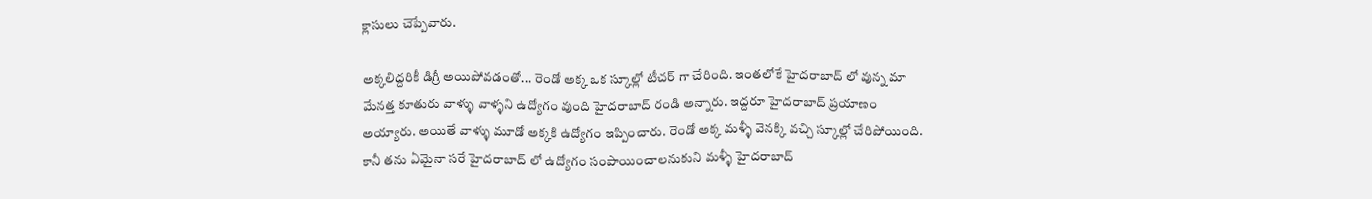క్లాసులు చెప్పేవారు.

అక్కలిద్దరికీ డిగ్రీ అయిపోవడంతో... రెండో అక్క ఒక స్కూల్లో టీచర్ గా చేరింది. ఇంతలోకే హైదరాబాద్ లో వున్న మా మేనత్త కూతురు వాళ్ళు వాళ్ళని ఉద్యోగం వుంది హైదరాబాద్ రండి అన్నారు. ఇద్దరూ హైదరాబాద్ ప్రయాణం అయ్యారు. అయితే వాళ్ళు మూడో అక్కకి ఉద్యోగం ఇప్పించారు. రెండో అక్క మళ్ళీ వెనక్కి వచ్చి స్కూల్లో చేరిపోయింది. కానీ తను ఏమైనా సరే హైదరాబాద్ లో ఉద్యోగం సంపాయించాలనుకుని మళ్ళీ హైదరాబాద్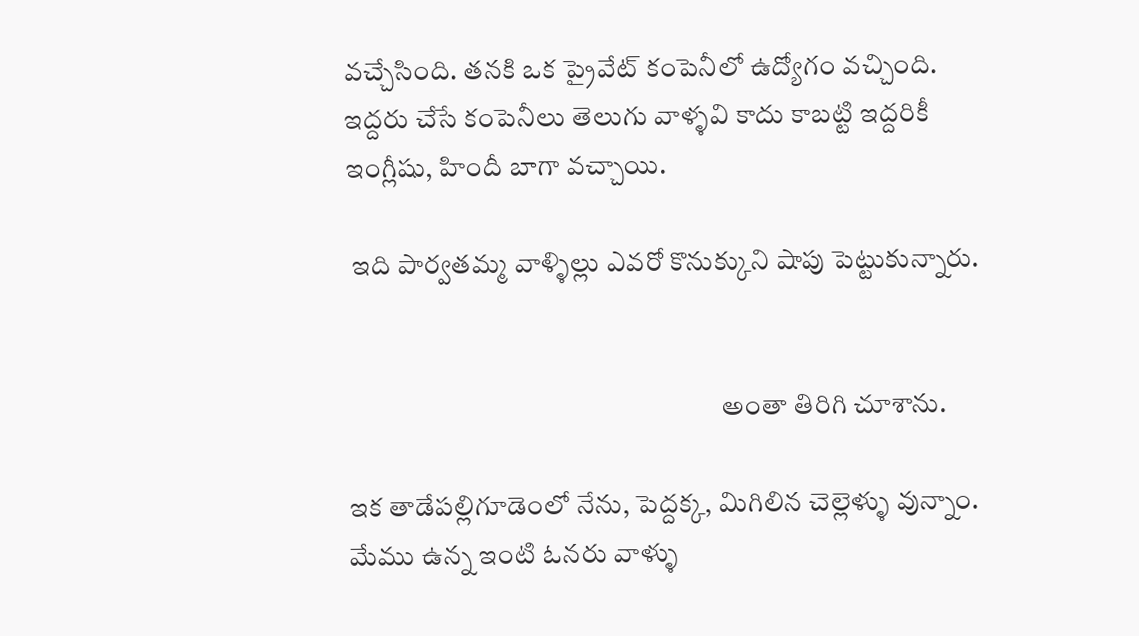వచ్చేసింది. తనకి ఒక ప్రైవేట్ కంపెనీలో ఉద్యోగం వచ్చింది. ఇద్దరు చేసే కంపెనీలు తెలుగు వాళ్ళవి కాదు కాబట్టి ఇద్దరికీ ఇంగ్లీషు, హిందీ బాగా వచ్చాయి.

 ఇది పార్వతమ్మ వాళ్ళిల్లు ఎవరో కొనుక్కుని షాపు పెట్టుకున్నారు.


                                                                    అంతా తిరిగి చూశాను.

ఇక తాడేపల్లిగూడెంలో నేను, పెద్దక్క, మిగిలిన చెల్లెళ్ళు వున్నాం. మేము ఉన్న ఇంటి ఓనరు వాళ్ళు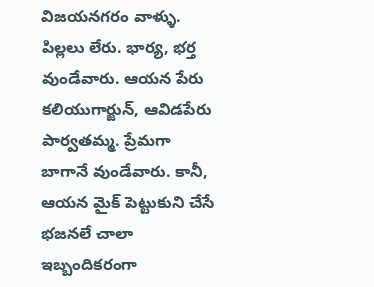విజయనగరం వాళ్ళు. పిల్లలు లేరు. భార్య, భర్త వుండేవారు. ఆయన పేరు కలియుగార్జున్, ఆవిడపేరు పార్వతమ్మ. ప్రేమగా బాగానే వుండేవారు. కానీ, ఆయన మైక్ పెట్టుకుని చేసే భజనలే చాలా ఇబ్బందికరంగా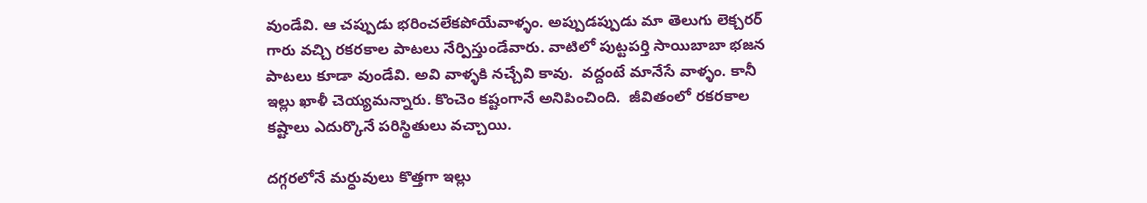వుండేవి. ఆ చప్పుడు భరించలేకపోయేవాళ్ళం. అప్పుడప్పుడు మా తెలుగు లెక్చరర్ గారు వచ్చి రకరకాల పాటలు నేర్పిస్తుండేవారు. వాటిలో పుట్టపర్తి సాయిబాబా భజన పాటలు కూడా వుండేవి. అవి వాళ్ళకి నచ్చేవి కావు.  వద్దంటే మానేసే వాళ్ళం. కానీ ఇల్లు ఖాళీ చెయ్యమన్నారు. కొంచెం కష్టంగానే అనిపించింది.  జీవితంలో రకరకాల కష్టాలు ఎదుర్కొనే పరిస్థితులు వచ్చాయి.

దగ్గరలోనే మర్ధువులు కొత్తగా ఇల్లు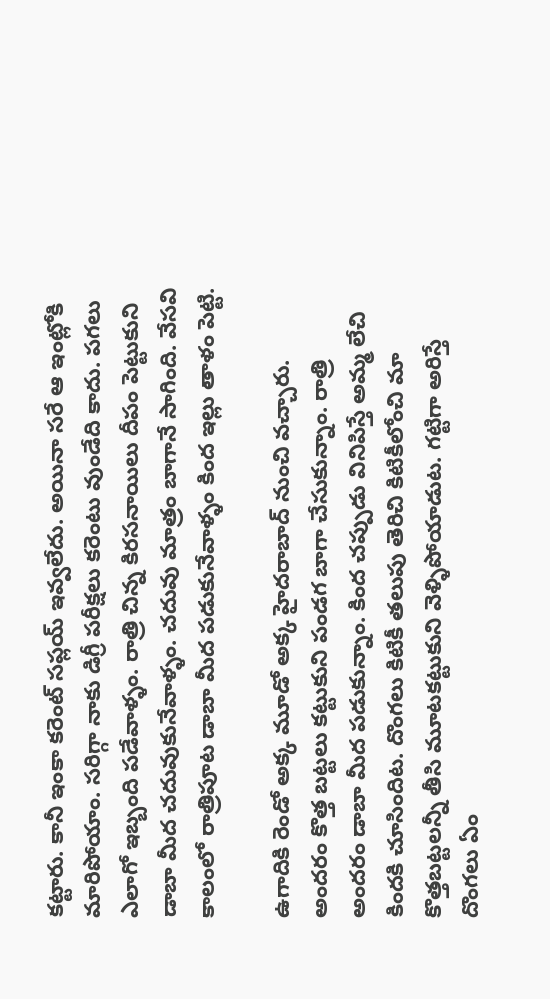కట్టారు. కానీ ఇంకా కరెంట్ సప్లయ్ ఇవ్వలేదు. అయినా సరే ఆ ఇంట్లోకి మారిపోయాం. సరిగ్గా నాకు డిగ్రీ పరీక్షలు కరెంటు వుండేది కాదు. పగలు ఎలాగో ఇబ్బంది పడేవాళ్ళం. రాత్రి చిన్న కిరసనాయిలు దీపం పెట్టుకుని డాబా మీద చదువుకునేవాళ్ళం. చదువు మాత్రం బాగానే సాగింది. వేసవి కాలంలో రాత్రిపూట డాబా మీద పడుకునేవాళ్ళం కింద ఇల్లు తాళం పెట్టి.

ఉగాదికి రెండో అక్క మూడో అక్క హైదరాబాద్ నుంచి వచ్చారు.  అందరం కొత్త బట్టలు కట్టుకుని పండగ బాగా చేసుకున్నాం. రాత్రి అందరం డాబా మీద పడుకున్నాం. కింద చప్పుడు వినిపిస్తే అమ్మ లేచి కిందకి చూసిందిట. దొంగలు కిటికీ తలుపు తెరిచి కిటికీలోంచి మా కొత్తబట్టలన్నీ తీసి మూటకట్టుకుని వెళ్ళిపోయాడుట. గట్టిగా అరిస్తే దొంగలు ఏం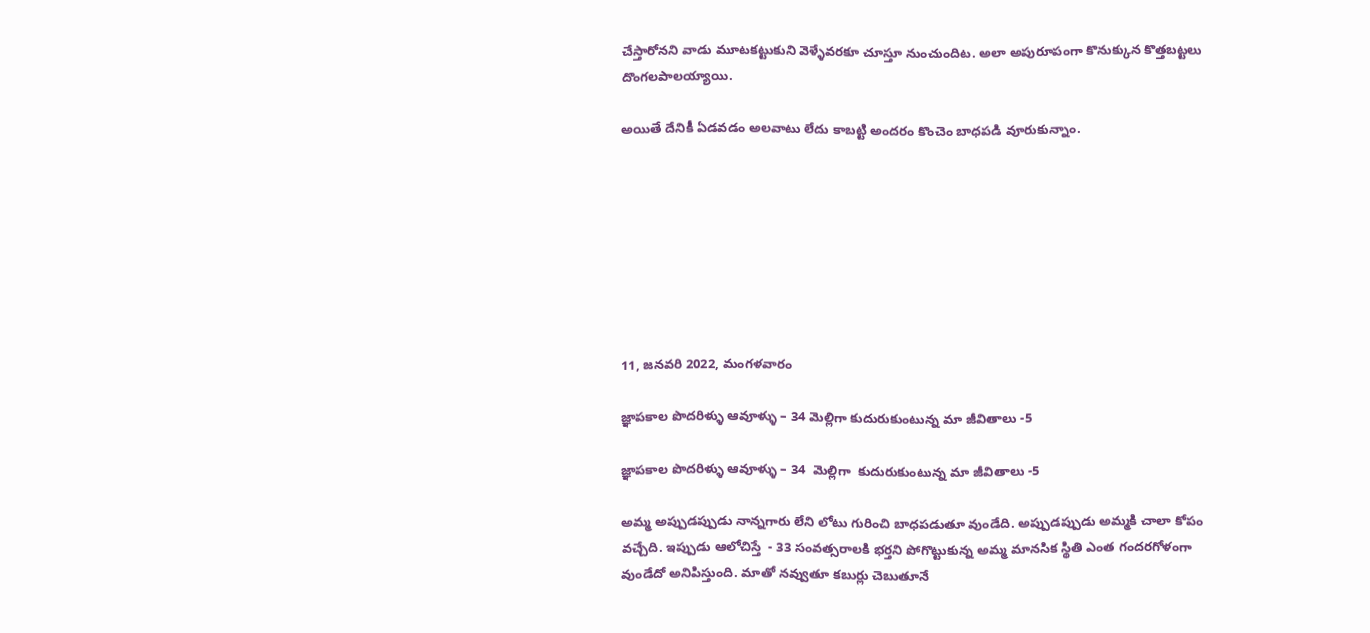చేస్తారోనని వాడు మూటకట్టుకుని వెళ్ళేవరకూ చూస్తూ నుంచుందిట. అలా అపురూపంగా కొనుక్కున కొత్తబట్టలు దొంగలపాలయ్యాయి.

అయితే దేనికీ ఏడవడం అలవాటు లేదు కాబట్టి అందరం కొంచెం బాధపడి వూరుకున్నాం.








11, జనవరి 2022, మంగళవారం

జ్ఞాపకాల పొదరిళ్ళు ఆవూళ్ళు – 34 మెల్లిగా కుదురుకుంటున్న మా జీవితాలు -5

జ్ఞాపకాల పొదరిళ్ళు ఆవూళ్ళు – 34  మెల్లిగా  కుదురుకుంటున్న మా జీవితాలు -5

అమ్మ అప్పుడప్పుడు నాన్నగారు లేని లోటు గురించి బాధపడుతూ వుండేది. అప్పుడప్పుడు అమ్మకి చాలా కోపం వచ్చేది. ఇప్పుడు ఆలోచిస్తే  - 33 సంవత్సరాలకి భర్తని పోగొట్టుకున్న అమ్మ మానసిక స్థితి ఎంత గందరగోళంగా వుండేదో అనిపిస్తుంది. మాతో నవ్వుతూ కబుర్లు చెబుతూనే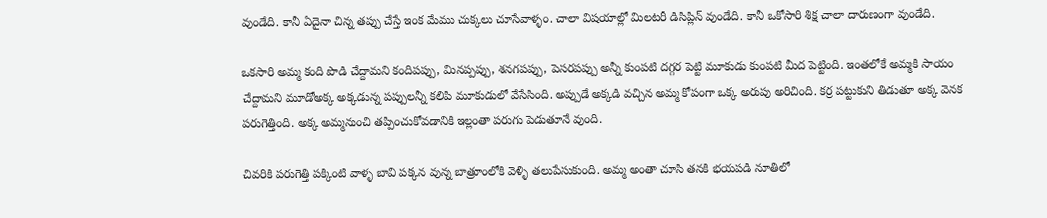వుండేది. కానీ ఏదైనా చిన్న తప్పు చేస్తే ఇంక మేము చుక్కలు చూసేవాళ్ళం. చాలా విషయాల్లో మిలటరీ డిసిప్లిన్ వుండేది. కానీ ఒకోసారి శిక్ష చాలా దారుణంగా వుండేది.

ఒకసారి అమ్మ కంది పొడి చేద్దామని కందిపప్పు, మినప్పప్పు, శనగపప్పు, పెసరపప్పు అన్నీ కుంపటి దగ్గర పెట్టి మూకుడు కుంపటి మీద పెట్టింది. ఇంతలోకే అమ్మకి సాయం చేద్దామని మూడోఅక్క అక్కడున్న పప్పులన్నీ కలిపి మూకుడులో వేసేసింది. అప్పుడే అక్కడి వచ్చిన అమ్మ కోపంగా ఒక్క అరుపు అరిచింది. కర్ర పట్టుకుని తిడుతూ అక్క వెనక పరుగెత్తింది. అక్క అమ్మనుంచి తప్పించుకోవడానికి ఇల్లంతా పరుగు పెడుతూనే వుంది.

చివరికి పరుగెత్తి పక్కింటి వాళ్ళ బావి పక్కన వున్న బాత్రూంలోకి వెళ్ళి తలుపేసుకుంది. అమ్మ అంతా చూసి తనకి భయపడి నూతిలో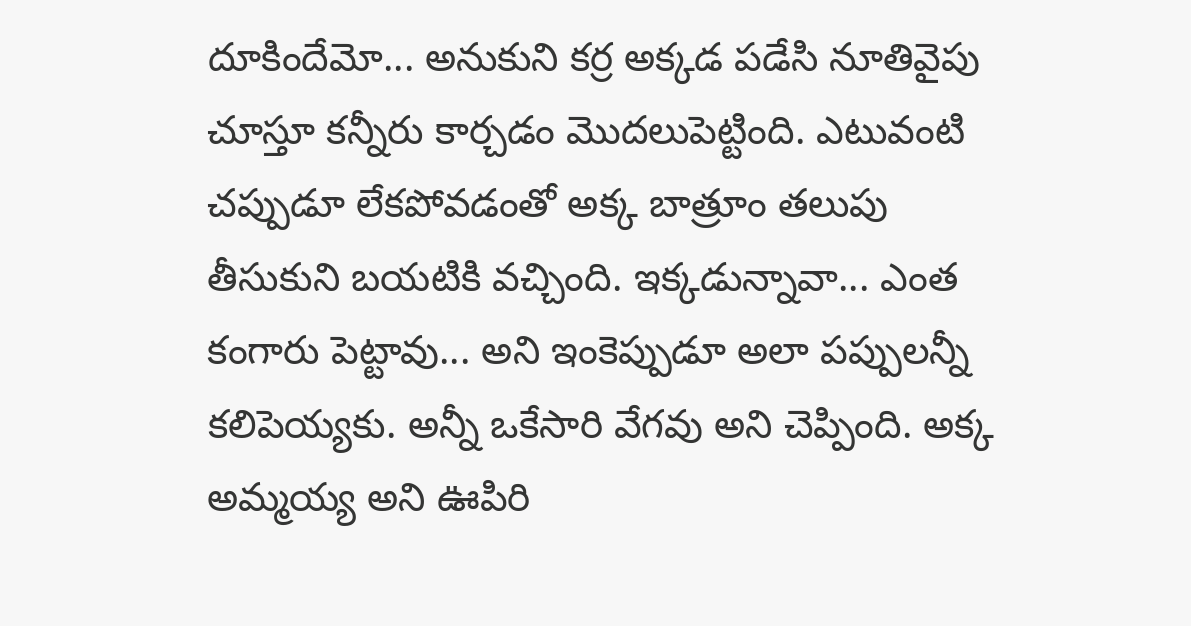దూకిందేమో... అనుకుని కర్ర అక్కడ పడేసి నూతివైపు చూస్తూ కన్నీరు కార్చడం మొదలుపెట్టింది. ఎటువంటి చప్పుడూ లేకపోవడంతో అక్క బాత్రూం తలుపు తీసుకుని బయటికి వచ్చింది. ఇక్కడున్నావా... ఎంత కంగారు పెట్టావు... అని ఇంకెప్పుడూ అలా పప్పులన్నీ కలిపెయ్యకు. అన్నీ ఒకేసారి వేగవు అని చెప్పింది. అక్క అమ్మయ్య అని ఊపిరి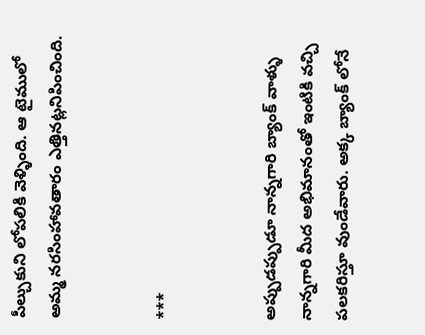పీల్చుకుని లోపలికి వెళ్ళింది. ఆ టైములో అమ్మ నరసింహావతారం ఎత్తినట్లనిపించింది.


***


అప్పుడప్పుడూ నాన్నగారి బ్యాంక్ వాళ్ళు నాన్నగారి మీద అభిమానంతో ఇంటికి వచ్చి పలకరిస్తూ వుండేవారు. అక్క బ్యాంక్ లోనే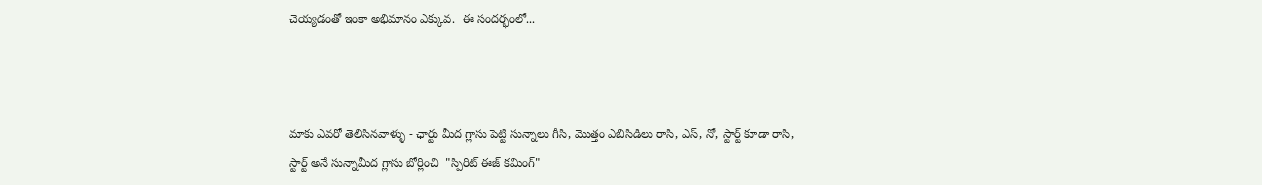చెయ్యడంతో ఇంకా అభిమానం ఎక్కువ.  ఈ సందర్భంలో...



మాకు ఎవరో తెలిసినవాళ్ళు - ఛార్టు మీద గ్లాసు పెట్టి సున్నాలు గీసి, మొత్తం ఎబిసిడిలు రాసి, ఎస్, నో, స్టార్ట్ కూడా రాసి, స్టార్ట్ అనే సున్నామీద గ్లాసు బోర్లించి  "స్పిరిట్ ఈజ్ కమింగ్"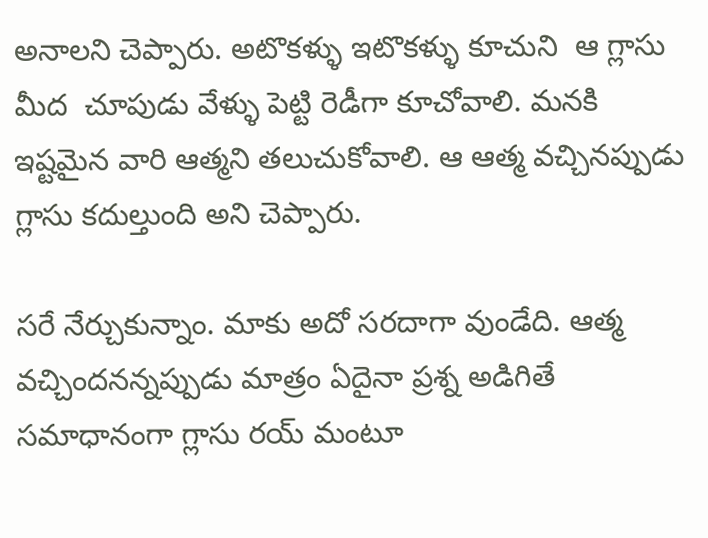అనాలని చెప్పారు. అటొకళ్ళు ఇటొకళ్ళు కూచుని  ఆ గ్లాసు మీద  చూపుడు వేళ్ళు పెట్టి రెడీగా కూచోవాలి. మనకి ఇష్టమైన వారి ఆత్మని తలుచుకోవాలి. ఆ ఆత్మ వచ్చినప్పుడు గ్లాసు కదుల్తుంది అని చెప్పారు.

సరే నేర్చుకున్నాం. మాకు అదో సరదాగా వుండేది. ఆత్మ వచ్చిందనన్నప్పుడు మాత్రం ఏదైనా ప్రశ్న అడిగితే సమాధానంగా గ్లాసు రయ్ మంటూ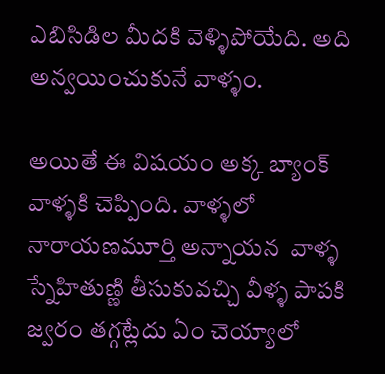ఎబిసిడిల మీదకి వెళ్ళిపోయేది. అది అన్వయించుకునే వాళ్ళం.

అయితే ఈ విషయం అక్క బ్యాంక్ వాళ్ళకి చెప్పింది. వాళ్ళలో నారాయణమూర్తి అన్నాయన  వాళ్ళ స్నేహితుణ్ణి తీసుకువచ్చి వీళ్ళ పాపకి జ్వరం తగ్గట్లేదు ఏం చెయ్యాలో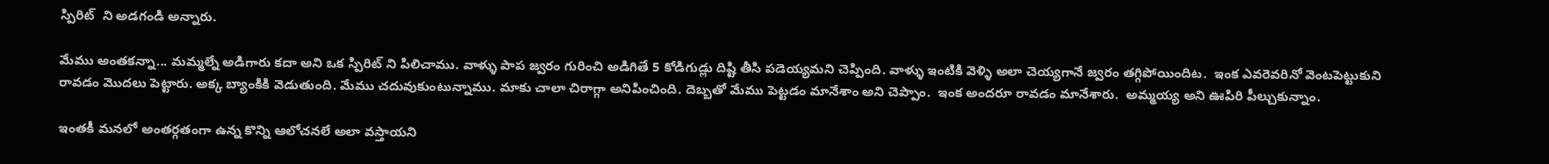స్పిరిట్  ని అడగండి అన్నారు.

మేము అంతకన్నా... మమ్మల్నే అడిగారు కదా అని ఒక స్పిరిట్ ని పిలిచాము. వాళ్ళు పాప జ్వరం గురించి అడిగితే 5 కోడిగుడ్లు దిష్టి తీసి పడెయ్యమని చెప్పింది. వాళ్ళు ఇంటికి వెళ్ళి అలా చెయ్యగానే జ్వరం తగ్గిపోయిందిట.  ఇంక ఎవరెవరినో వెంటపెట్టుకుని రావడం మొదలు పెట్టారు. అక్క బ్యాంకికి వెడుతుంది. మేము చదువుకుంటున్నాము. మాకు చాలా చిరాగ్గా అనిపించింది. దెబ్బతో మేము పెట్టడం మానేశాం అని చెప్పాం.  ఇంక అందరూ రావడం మానేశారు.  అమ్మయ్య అని ఊపిరి పీల్చుకున్నాం.

ఇంతకీ మనలో అంతర్గతంగా ఉన్న కొన్ని ఆలోచనలే అలా వస్తాయని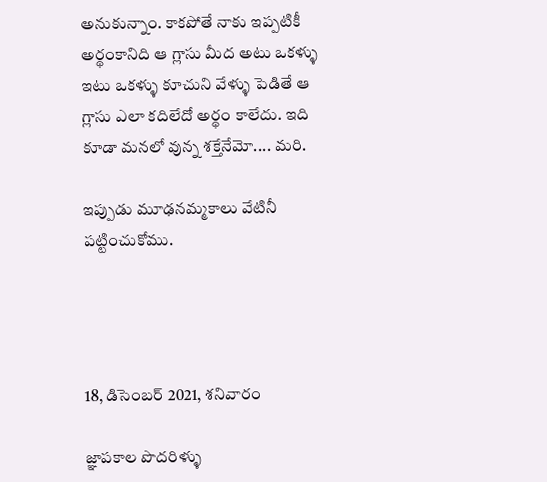అనుకున్నాం. కాకపోతే నాకు ఇప్పటికీ అర్థంకానిది ఆ గ్లాసు మీద అటు ఒకళ్ళు ఇటు ఒకళ్ళు కూచుని వేళ్ళు పెడితే ఆ గ్లాసు ఎలా కదిలేదో అర్థం కాలేదు. ఇది కూడా మనలో వున్న శక్తేనేమో.... మరి.

ఇప్పుడు మూఢనమ్మకాలు వేటినీ పట్టించుకోము.




18, డిసెంబర్ 2021, శనివారం

జ్ఞాపకాల పొదరిళ్ళు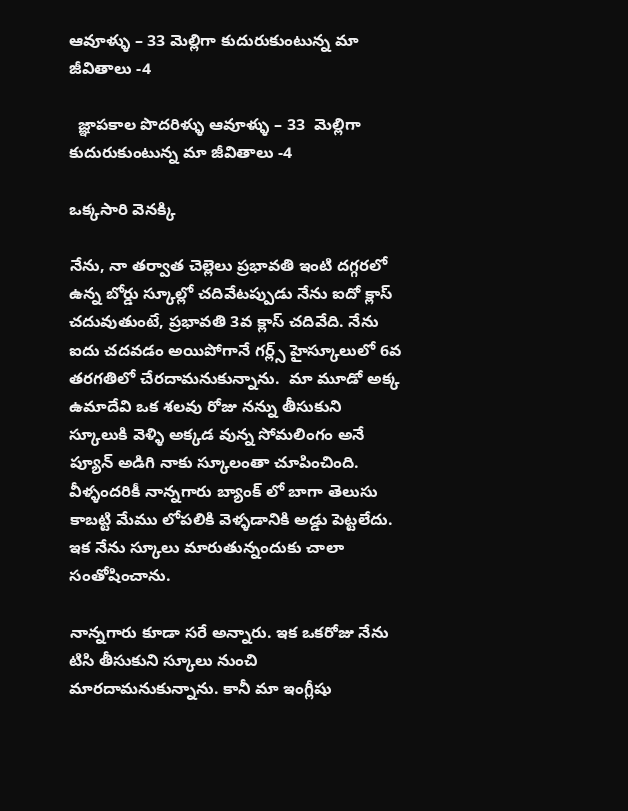ఆవూళ్ళు – 33 మెల్లిగా కుదురుకుంటున్న మా జీవితాలు -4

  జ్ఞాపకాల పొదరిళ్ళు ఆవూళ్ళు – 33  మెల్లిగా  కుదురుకుంటున్న మా జీవితాలు -4

ఒక్కసారి వెనక్కి

నేను, నా తర్వాత చెల్లెలు ప్రభావతి ఇంటి దగ్గరలో ఉన్న బోర్డు స్కూల్లో చదివేటప్పుడు నేను ఐదో క్లాస్ చదువుతుంటే, ప్రభావతి 3వ క్లాస్ చదివేది. నేను ఐదు చదవడం అయిపోగానే గర్ల్స్ హైస్కూలులో 6వ తరగతిలో చేరదామనుకున్నాను.  మా మూడో అక్క ఉమాదేవి ఒక శలవు రోజు నన్ను తీసుకుని స్కూలుకి వెళ్ళి అక్కడ వున్న సోమలింగం అనే ప్యూన్ అడిగి నాకు స్కూలంతా చూపించింది. వీళ్ళందరికీ నాన్నగారు బ్యాంక్ లో బాగా తెలుసు కాబట్టి మేము లోపలికి వెళ్ళడానికి అడ్డు పెట్టలేదు. ఇక నేను స్కూలు మారుతున్నందుకు చాలా సంతోషించాను.

నాన్నగారు కూడా సరే అన్నారు. ఇక ఒకరోజు నేను టిసి తీసుకుని స్కూలు నుంచి మారదామనుకున్నాను. కానీ మా ఇంగ్లీషు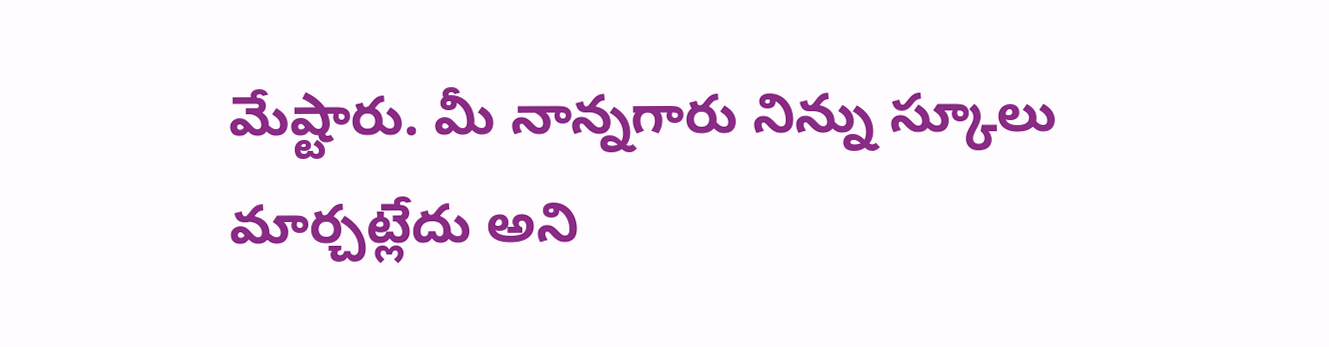మేష్టారు. మీ నాన్నగారు నిన్ను స్కూలు మార్చట్లేదు అని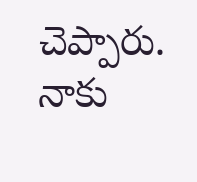చెప్పారు.  నాకు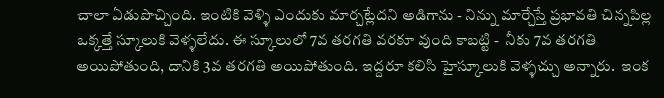చాలా ఏడుపొచ్చింది. ఇంటికి వెళ్ళి ఎందుకు మార్చట్లేదని అడిగాను - నిన్ను మార్చేస్తే ప్రభావతి చిన్నపిల్ల ఒక్కత్తే స్కూలుకి వెళ్ళలేదు. ఈ స్కూలులో 7వ తరగతి వరకూ వుంది కాబట్టి -  నీకు 7వ తరగతి అయిపోతుంది, దానికి 3వ తరగతి అయిపోతుంది. ఇద్దరూ కలిసి హైస్కూలుకి వెళ్ళచ్చు అన్నారు.  ఇంక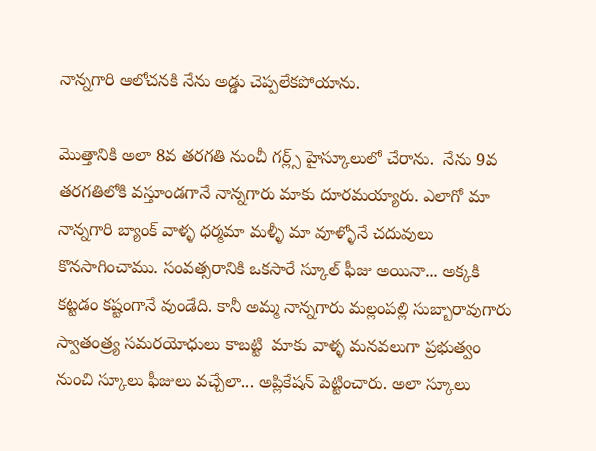నాన్నగారి ఆలోచనకి నేను అడ్డు చెప్పలేకపోయాను.

మొత్తానికి అలా 8వ తరగతి నుంచీ గర్ల్స్ హైస్కూలులో చేరాను.  నేను 9వ తరగతిలోకి వస్తూండగానే నాన్నగారు మాకు దూరమయ్యారు. ఎలాగో మా నాన్నగారి బ్యాంక్ వాళ్ళ ధర్మమా మళ్ళీ మా వూళ్ళోనే చదువులు కొనసాగించాము. సంవత్సరానికి ఒకసారే స్కూల్ ఫీజు అయినా... అక్కకి కట్టడం కష్టంగానే వుండేది. కానీ అమ్మ నాన్నగారు మల్లంపల్లి సుబ్బారావుగారు స్వాతంత్ర్య సమరయోధులు కాబట్టి  మాకు వాళ్ళ మనవలుగా ప్రభుత్వం నుంచి స్కూలు ఫీజులు వచ్చేలా... అప్లికేషన్ పెట్టించారు. అలా స్కూలు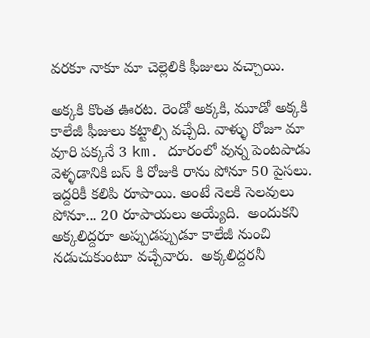వరకూ నాకూ మా చెల్లెలికి ఫీజులు వచ్చాయి.

అక్కకి కొంత ఊరట. రెండో అక్కకి, మూడో అక్కకి కాలేజీ ఫీజులు కట్టాల్సి వచ్చేది. వాళ్ళు రోజూ మా వూరి పక్కనే 3 km. దూరంలో వున్న పెంటపాడు వెళ్ళడానికి బస్ కి రోజుకి రాను పోనూ 50 పైసలు. ఇద్దరికీ కలిపి రూపాయి. అంటే నెలకి సెలవులు పోనూ... 20 రూపాయలు అయ్యేది.  అందుకని అక్కలిద్దరూ అప్పుడప్పుడూ కాలేజీ నుంచి నడుచుకుంటూ వచ్చేవారు.  అక్కలిద్దరనీ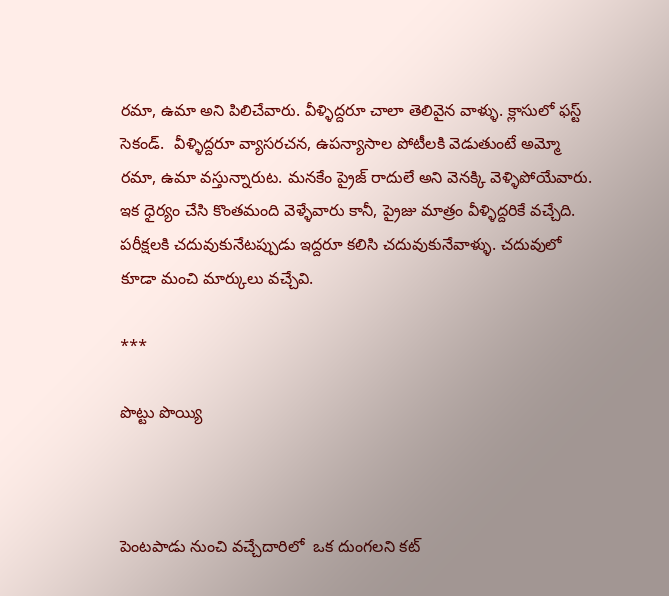రమా, ఉమా అని పిలిచేవారు. వీళ్ళిద్దరూ చాలా తెలివైన వాళ్ళు. క్లాసులో ఫస్ట్ సెకండ్.  వీళ్ళిద్దరూ వ్యాసరచన, ఉపన్యాసాల పోటీలకి వెడుతుంటే అమ్మో రమా, ఉమా వస్తున్నారుట. మనకేం ప్రైజ్ రాదులే అని వెనక్కి వెళ్ళిపోయేవారు. ఇక ధైర్యం చేసి కొంతమంది వెళ్ళేవారు కానీ, ప్రైజు మాత్రం వీళ్ళిద్దరికే వచ్చేది.  పరీక్షలకి చదువుకునేటప్పుడు ఇద్దరూ కలిసి చదువుకునేవాళ్ళు. చదువులో కూడా మంచి మార్కులు వచ్చేవి.

***

పొట్టు పొయ్యి



పెంటపాడు నుంచి వచ్చేదారిలో  ఒక దుంగలని కట్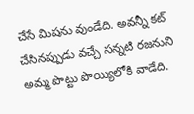చేసే మిషను వుండేది. అవన్నీ కట్ చేసినప్పుడు వచ్చే సన్నటి రజనుని అమ్మ పొట్టు పొయ్యిలోకి వాడేది.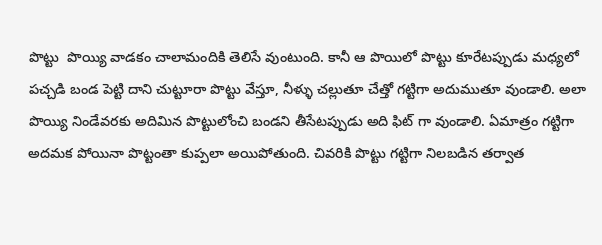పొట్టు  పొయ్యి వాడకం చాలామందికి తెలిసే వుంటుంది. కానీ ఆ పొయిలో పొట్టు కూరేటప్పుడు మధ్యలో పచ్చడి బండ పెట్టి దాని చుట్టూరా పొట్టు వేస్తూ, నీళ్ళు చల్లుతూ చేత్తో గట్టిగా అదుముతూ వుండాలి. అలా పొయ్యి నిండేవరకు అదిమిన పొట్టులోంచి బండని తీసేటప్పుడు అది ఫిట్ గా వుండాలి. ఏమాత్రం గట్టిగా అదమక పోయినా పొట్టంతా కుప్పలా అయిపోతుంది. చివరికి పొట్టు గట్టిగా నిలబడిన తర్వాత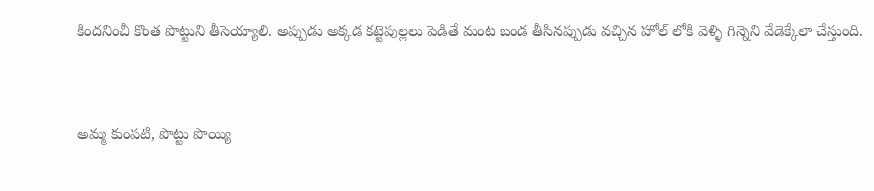కిందనించీ కొంత పొట్టుని తీసెయ్యాలి. అప్పుడు అక్కడ కట్టెపుల్లలు పెడితే మంట బండ తీసినప్పుడు వచ్చిన హోల్ లోకి వెళ్ళి గిన్నెని వేడెక్కేలా చేస్తుంది.


అమ్మ కుంపటి, పొట్టు పొయ్యి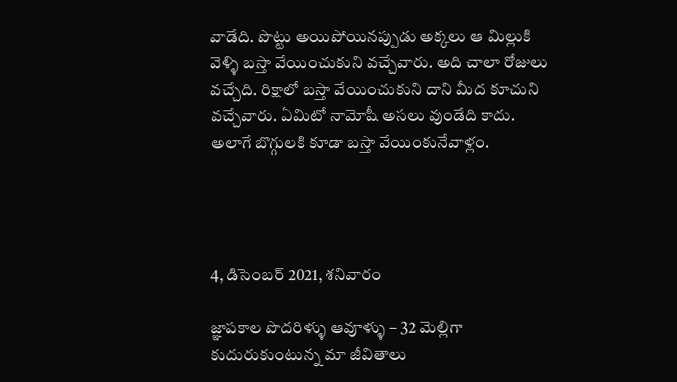వాడేది. పొట్టు అయిపోయినప్పుడు అక్కలు ఆ మిల్లుకి వెళ్ళి బస్తా వేయించుకుని వచ్చేవారు. అది చాలా రోజులు వచ్చేది. రిక్షాలో బస్తా వేయించుకుని దాని మీద కూచుని వచ్చేవారు. ఏమిటో నామోషీ అసలు వుండేది కాదు. అలాగే బొగ్గులకి కూడా బస్తా వేయింకునేవాళ్లం.




4, డిసెంబర్ 2021, శనివారం

జ్ఞాపకాల పొదరిళ్ళు ఆవూళ్ళు – 32 మెల్లిగా కుదురుకుంటున్న మా జీవితాలు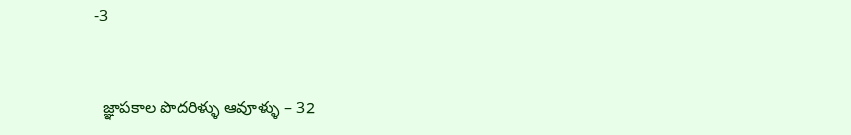-3



  జ్ఞాపకాల పొదరిళ్ళు ఆవూళ్ళు – 32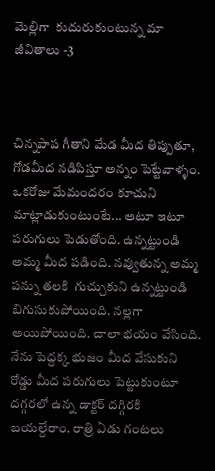మెల్లిగా  కుదురుకుంటున్న మా జీవితాలు -3



చిన్నపాప గీతాని మేడ మీద తిప్పుతూ, గోడమీద నడిపిస్తూ అన్నం పెట్టేవాళ్ళం. ఒకరోజు మేమందరం కూచుని మాట్లాడుకుంటుంటే... అటూ ఇటూ పరుగులు పెడుతోంది. ఉన్నట్టుండి అమ్మ మీద పడింది. నవ్వుతున్న అమ్మ పన్ను తలకి  గుచ్చుకుని ఉన్నట్టుండి బిగుసుకుపోయింది. నల్లగా అయిపోయింది. చాలా భయం వేసింది. నేను పెద్దక్క భుజం మీద వేసుకుని రోడ్డు మీద పరుగులు పెట్టుకుంటూ దగ్గరలో ఉన్న డాక్టర్ దగ్గిరకి బయల్దేరాం. రాత్రి ఏడు గంటలు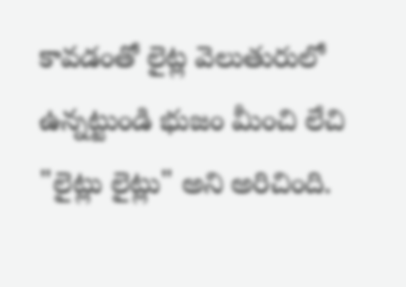కావడంతో లైట్ల వెలుతురులో ఉన్నట్టుండి భుజం మీంచి లేచి "లైట్లు లైట్లు" అని అరిచింది.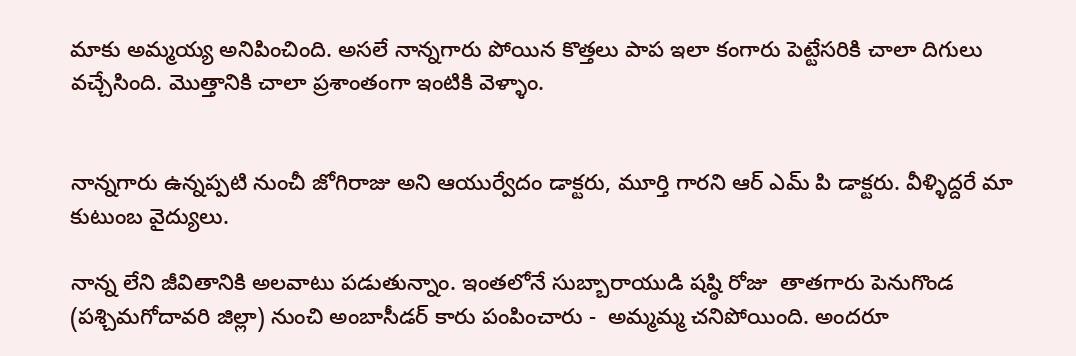మాకు అమ్మయ్య అనిపించింది. అసలే నాన్నగారు పోయిన కొత్తలు పాప ఇలా కంగారు పెట్టేసరికి చాలా దిగులు వచ్చేసింది. మొత్తానికి చాలా ప్రశాంతంగా ఇంటికి వెళ్ళాం.


నాన్నగారు ఉన్నప్పటి నుంచీ జోగిరాజు అని ఆయుర్వేదం డాక్టరు, మూర్తి గారని ఆర్ ఎమ్ పి డాక్టరు. వీళ్ళిద్దరే మా కుటుంబ వైద్యులు.

నాన్న లేని జీవితానికి అలవాటు పడుతున్నాం. ఇంతలోనే సుబ్బారాయుడి షష్ఠి రోజు  తాతగారు పెనుగొండ (పశ్చిమగోదావరి జిల్లా) నుంచి అంబాసీడర్ కారు పంపించారు -  అమ్మమ్మ చనిపోయింది. అందరూ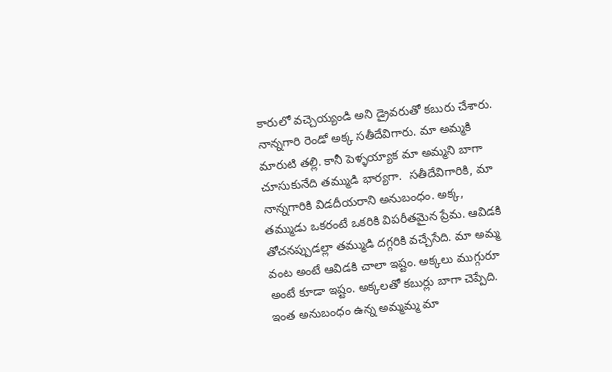కారులో వచ్చెయ్యండి అని డ్రైవరుతో కబురు చేశారు. నాన్నగారి రెండో అక్క సతీదేవిగారు. మా అమ్మకి మారుటి తల్లి. కానీ పెళ్ళయ్యాక మా అమ్మని బాగా చూసుకునేది తమ్ముడి భార్యగా.  సతీదేవిగారికి, మా నాన్నగారికి విడదీయరాని అనుబంధం. అక్క, తమ్ముడు ఒకరంటే ఒకరికి విపరీతమైన ప్రేమ. ఆవిడకి తోచనప్పుడల్లా తమ్ముడి దగ్గరికి వచ్చేసేది. మా అమ్మ వంట అంటే ఆవిడకి చాలా ఇష్టం. అక్కలు ముగ్గురూ అంటే కూడా ఇష్టం. అక్కలతో కబుర్లు బాగా చెప్పేది. ఇంత అనుబంధం ఉన్న అమ్మమ్మ మా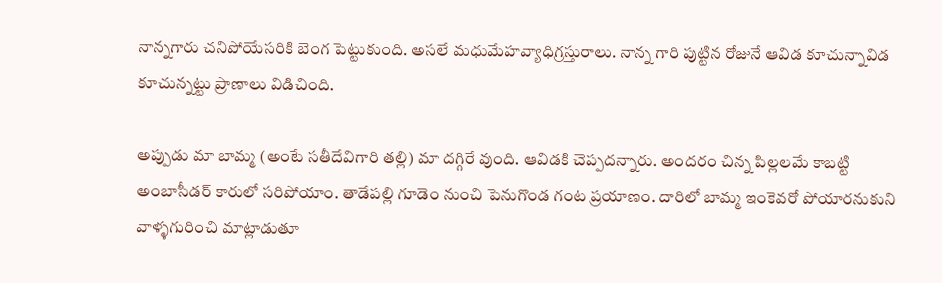నాన్నగారు చనిపోయేసరికి బెంగ పెట్టుకుంది. అసలే మధుమేహవ్యాధిగ్రస్తురాలు. నాన్న గారి పుట్టిన రోజునే ఆవిడ కూచున్నావిడ కూచున్నట్టు ప్రాణాలు విడిచింది.

అప్పుడు మా బామ్మ (అంటే సతీదేవిగారి తల్లి) మా దగ్గిరే వుంది. ఆవిడకి చెప్పదన్నారు. అందరం చిన్న పిల్లలమే కాబట్టి అంబాసీడర్ కారులో సరిపోయాం. తాడేపల్లి గూడెం నుంచి పెనుగొండ గంట ప్రయాణం. దారిలో బామ్మ ఇంకెవరో పోయారనుకుని వాళ్ళగురించి మాట్లాడుతూ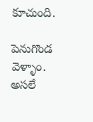కూచుంది.

పెనుగొండ వెళ్ళాం. అసలే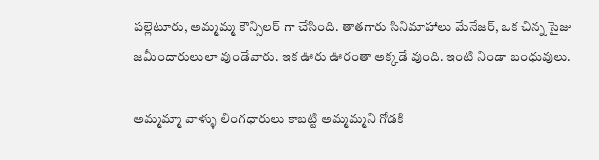పల్లెటూరు, అమ్మమ్మ కౌన్సిలర్ గా చేసింది. తాతగారు సినిమాహాలు మేనేజర్, ఒక చిన్న సైజు జమీందారులులా వుండేవారు. ఇక ఊరు ఊరంతా అక్కడే వుంది. ఇంటి నిండా బంధువులు.

అమ్మమ్మా వాళ్ళు లింగధారులు కాబట్టి అమ్మమ్మని గోడకి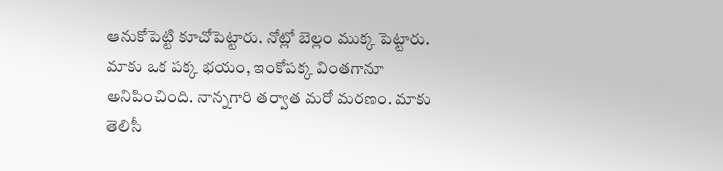ఆనుకోపెట్టి కూచోపెట్టారు. నోట్లో బెల్లం ముక్క పెట్టారు. మాకు ఒక పక్క భయం, ఇంకోపక్క వింతగానూ అనిపించింది. నాన్నగారి తర్వాత మరో మరణం. మాకు తెలిసీ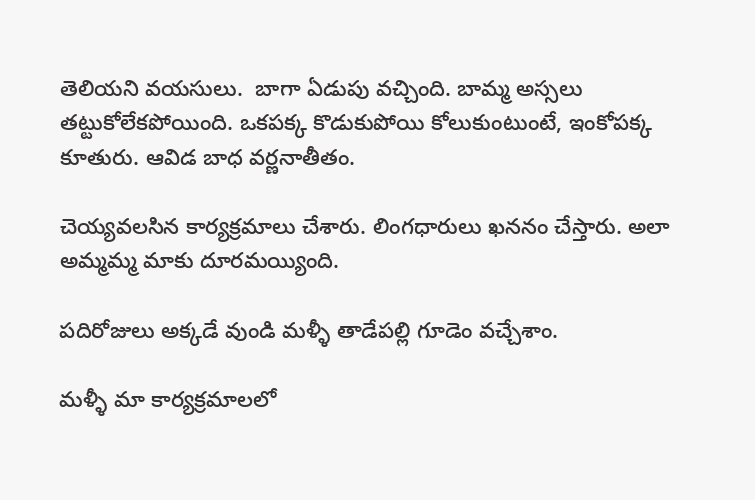తెలియని వయసులు.  బాగా ఏడుపు వచ్చింది. బామ్మ అస్సలు తట్టుకోలేకపోయింది. ఒకపక్క కొడుకుపోయి కోలుకుంటుంటే, ఇంకోపక్క కూతురు. ఆవిడ బాధ వర్ణనాతీతం.

చెయ్యవలసిన కార్యక్రమాలు చేశారు. లింగధారులు ఖననం చేస్తారు. అలా అమ్మమ్మ మాకు దూరమయ్యింది.

పదిరోజులు అక్కడే వుండి మళ్ళీ తాడేపల్లి గూడెం వచ్చేశాం.

మళ్ళీ మా కార్యక్రమాలలో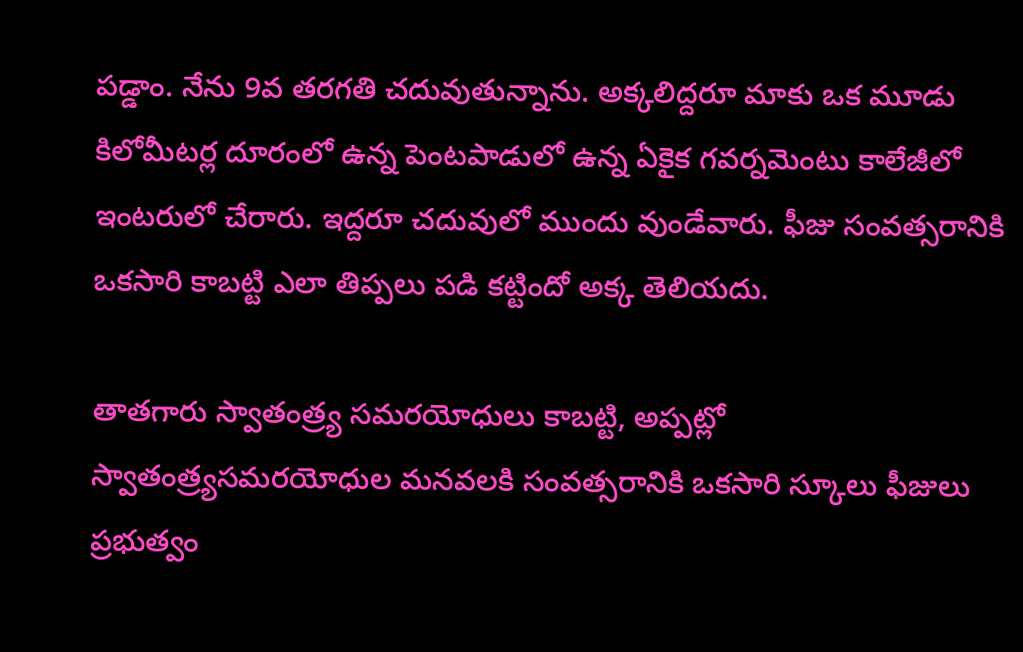పడ్డాం. నేను 9వ తరగతి చదువుతున్నాను. అక్కలిద్దరూ మాకు ఒక మూడు కిలోమీటర్ల దూరంలో ఉన్న పెంటపాడులో ఉన్న ఏకైక గవర్నమెంటు కాలేజీలో ఇంటరులో చేరారు. ఇద్దరూ చదువులో ముందు వుండేవారు. ఫీజు సంవత్సరానికి ఒకసారి కాబట్టి ఎలా తిప్పలు పడి కట్టిందో అక్క తెలియదు.

తాతగారు స్వాతంత్ర్య సమరయోధులు కాబట్టి, అప్పట్లో స్వాతంత్ర్యసమరయోధుల మనవలకి సంవత్సరానికి ఒకసారి స్కూలు ఫీజులు ప్రభుత్వం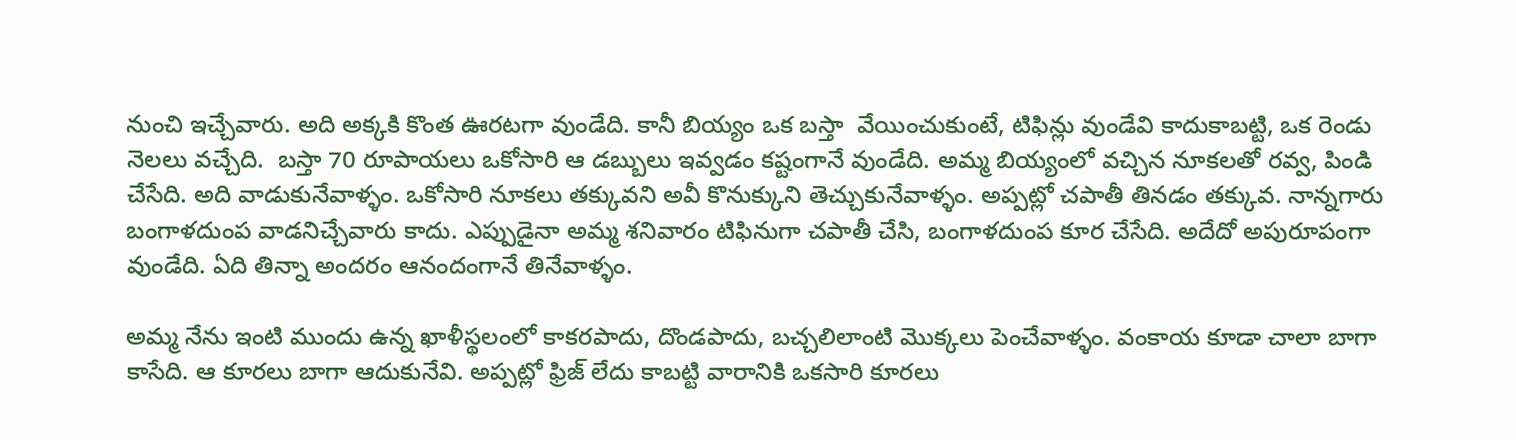నుంచి ఇచ్చేవారు. అది అక్కకి కొంత ఊరటగా వుండేది. కానీ బియ్యం ఒక బస్తా  వేయించుకుంటే, టిఫిన్లు వుండేవి కాదుకాబట్టి, ఒక రెండు నెలలు వచ్చేది.  బస్తా 70 రూపాయలు ఒకోసారి ఆ డబ్బులు ఇవ్వడం కష్టంగానే వుండేది. అమ్మ బియ్యంలో వచ్చిన నూకలతో రవ్వ, పిండి చేసేది. అది వాడుకునేవాళ్ళం. ఒకోసారి నూకలు తక్కువని అవీ కొనుక్కుని తెచ్చుకునేవాళ్ళం. అప్పట్లో చపాతీ తినడం తక్కువ. నాన్నగారు బంగాళదుంప వాడనిచ్చేవారు కాదు. ఎప్పుడైనా అమ్మ శనివారం టిఫినుగా చపాతీ చేసి, బంగాళదుంప కూర చేసేది. అదేదో అపురూపంగా వుండేది. ఏది తిన్నా అందరం ఆనందంగానే తినేవాళ్ళం.

అమ్మ నేను ఇంటి ముందు ఉన్న ఖాళీస్థలంలో కాకరపాదు, దొండపాదు, బచ్చలిలాంటి మొక్కలు పెంచేవాళ్ళం. వంకాయ కూడా చాలా బాగా కాసేది. ఆ కూరలు బాగా ఆదుకునేవి. అప్పట్లో ఫ్రిజ్ లేదు కాబట్టి వారానికి ఒకసారి కూరలు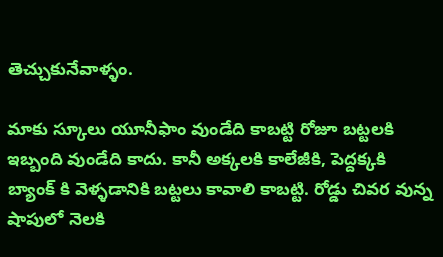తెచ్చుకునేవాళ్ళం.

మాకు స్కూలు యూనీఫాం వుండేది కాబట్టి రోజూ బట్టలకి ఇబ్బంది వుండేది కాదు. కానీ అక్కలకి కాలేజీకి, పెద్దక్కకి బ్యాంక్ కి వెళ్ళడానికి బట్టలు కావాలి కాబట్టి. రోడ్డు చివర వున్న షాపులో నెలకి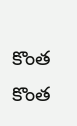కొంత కొంత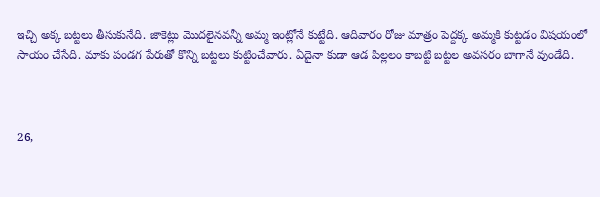ఇచ్చి అక్క బట్టలు తీసుకునేది. జాకెట్లు మొదలైనవన్నీ అమ్మ ఇంట్లోనే కుట్టేది. ఆదివారం రోజు మాత్రం పెద్దక్క అమ్మకి కుట్టడం విషయంలో సాయం చేసేది. మాకు పండగ పేరుతో కొన్ని బట్టలు కుట్టించేవారు. ఏదైనా కుడా ఆడ పిల్లలం కాబట్టి బట్టల అవసరం బాగానే వుండేది.



26,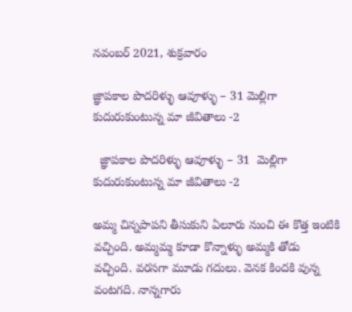నవంబర్ 2021, శుక్రవారం

జ్ఞాపకాల పొదరిళ్ళు ఆవూళ్ళు – 31 మెల్లిగా కుదురుకుంటున్న మా జీవితాలు -2

  జ్ఞాపకాల పొదరిళ్ళు ఆవూళ్ళు – 31  మెల్లిగా  కుదురుకుంటున్న మా జీవితాలు -2

అమ్మ చిన్నపాపని తీసుకుని ఏలూరు నుంచి ఈ కొత్త ఇంటికి వచ్చింది. అమ్మమ్మ కూడా కొన్నాళ్ళు అమ్మకి తోడు వచ్చింది. వరసగా మూడు గదులు. వెనక కిందకి వున్న వంటగది. నాన్నగారు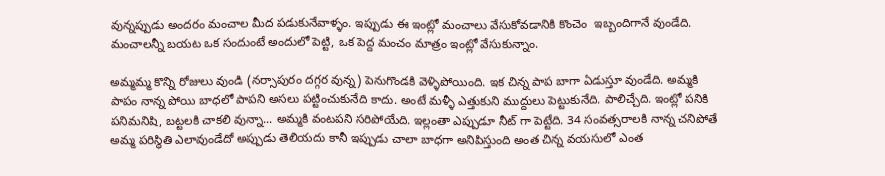వున్నప్పుడు అందరం మంచాల మీద పడుకునేవాళ్ళం. ఇప్పుడు ఈ ఇంట్లో మంచాలు వేసుకోవడానికి కొంచెం  ఇబ్బందిగానే వుండేది. మంచాలన్నీ బయట ఒక సందుంటే అందులో పెట్టి, ఒక పెద్ద మంచం మాత్రం ఇంట్లో వేసుకున్నాం.

అమ్మమ్మ కొన్ని రోజులు వుండి (నర్సాపురం దగ్గర వున్న) పెనుగొండకి వెళ్ళిపోయింది. ఇక చిన్న పాప బాగా ఏడుస్తూ వుండేది. అమ్మకి పాపం నాన్న పోయి బాధలో పాపని అసలు పట్టించుకునేది కాదు. అంటే మళ్ళీ ఎత్తుకుని ముద్దులు పెట్టుకునేది. పాలిచ్చేది. ఇంట్లో పనికి పనిమనిషి, బట్టలకి చాకలి వున్నా... అమ్మకి వంటపని సరిపోయేది. ఇల్లంతా ఎప్పుడూ నీట్ గా పెట్టేది. 34 సంవత్సరాలకి నాన్న చనిపోతే అమ్మ పరిస్థితి ఎలావుండేదో అప్పుడు తెలియదు కానీ ఇప్పుడు చాలా బాధగా అనిపిస్తుంది అంత చిన్న వయసులో ఎంత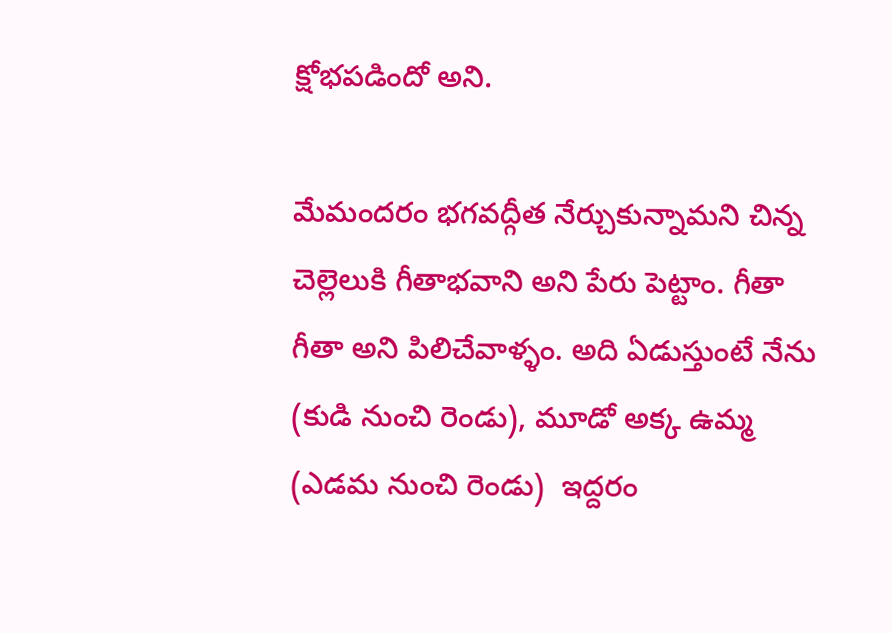క్షోభపడిందో అని.

మేమందరం భగవద్గీత నేర్చుకున్నామని చిన్న చెల్లెలుకి గీతాభవాని అని పేరు పెట్టాం. గీతా గీతా అని పిలిచేవాళ్ళం. అది ఏడుస్తుంటే నేను (కుడి నుంచి రెండు), మూడో అక్క ఉమ్మ (ఎడమ నుంచి రెండు)  ఇద్దరం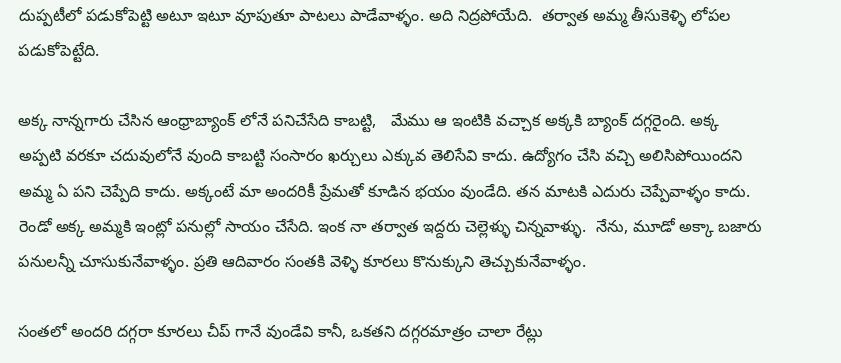దుప్పటీలో పడుకోపెట్టి అటూ ఇటూ వూపుతూ పాటలు పాడేవాళ్ళం. అది నిద్రపోయేది.  తర్వాత అమ్మ తీసుకెళ్ళి లోపల పడుకోపెట్టేది.

అక్క నాన్నగారు చేసిన ఆంధ్రాబ్యాంక్ లోనే పనిచేసేది కాబట్టి,   మేము ఆ ఇంటికి వచ్చాక అక్కకి బ్యాంక్ దగ్గరైంది. అక్క అప్పటి వరకూ చదువులోనే వుంది కాబట్టి సంసారం ఖర్చులు ఎక్కువ తెలిసేవి కాదు. ఉద్యోగం చేసి వచ్చి అలిసిపోయిందని అమ్మ ఏ పని చెప్పేది కాదు. అక్కంటే మా అందరికీ ప్రేమతో కూడిన భయం వుండేది. తన మాటకి ఎదురు చెప్పేవాళ్ళం కాదు.  రెండో అక్క అమ్మకి ఇంట్లో పనుల్లో సాయం చేసేది. ఇంక నా తర్వాత ఇద్దరు చెల్లెళ్ళు చిన్నవాళ్ళు.  నేను, మూడో అక్కా బజారు పనులన్నీ చూసుకునేవాళ్ళం. ప్రతి ఆదివారం సంతకి వెళ్ళి కూరలు కొనుక్కుని తెచ్చుకునేవాళ్ళం.

సంతలో అందరి దగ్గరా కూరలు చీప్ గానే వుండేవి కానీ, ఒకతని దగ్గరమాత్రం చాలా రేట్లు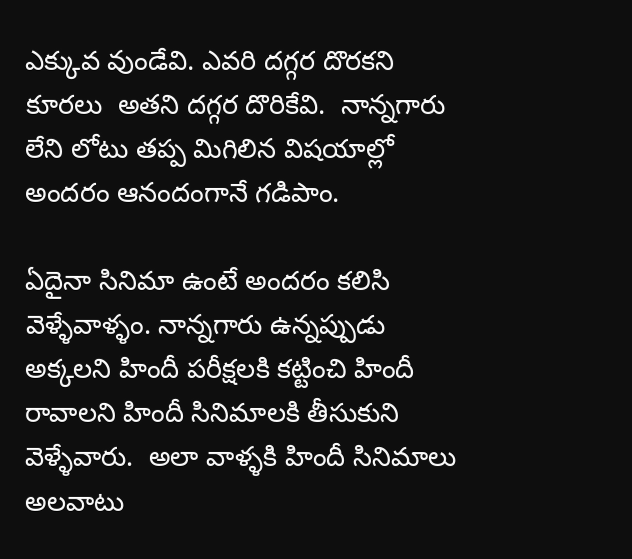ఎక్కువ వుండేవి. ఎవరి దగ్గర దొరకని కూరలు  అతని దగ్గర దొరికేవి.  నాన్నగారు లేని లోటు తప్ప మిగిలిన విషయాల్లో అందరం ఆనందంగానే గడిపాం.

ఏదైనా సినిమా ఉంటే అందరం కలిసి వెళ్ళేవాళ్ళం. నాన్నగారు ఉన్నప్పుడు అక్కలని హిందీ పరీక్షలకి కట్టించి హిందీ రావాలని హిందీ సినిమాలకి తీసుకుని వెళ్ళేవారు.  అలా వాళ్ళకి హిందీ సినిమాలు అలవాటు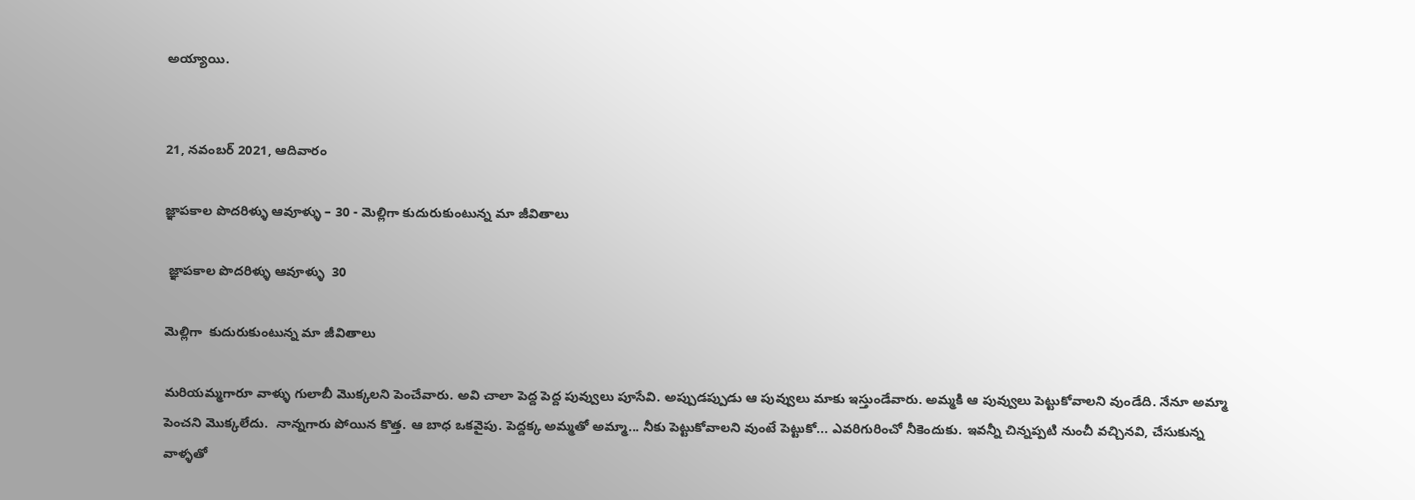అయ్యాయి.


21, నవంబర్ 2021, ఆదివారం

జ్ఞాపకాల పొదరిళ్ళు ఆవూళ్ళు – 30 - మెల్లిగా కుదురుకుంటున్న మా జీవితాలు

 జ్ఞాపకాల పొదరిళ్ళు ఆవూళ్ళు  30

మెల్లిగా  కుదురుకుంటున్న మా జీవితాలు

మరియమ్మగారూ వాళ్ళు గులాబీ మొక్కలని పెంచేవారు. అవి చాలా పెద్ద పెద్ద పువ్వులు పూసేవి. అప్పుడప్పుడు ఆ పువ్వులు మాకు ఇస్తుండేవారు. అమ్మకి ఆ పువ్వులు పెట్టుకోవాలని వుండేది. నేనూ అమ్మా పెంచని మొక్కలేదు.  నాన్నగారు పోయిన కొత్త. ఆ బాధ ఒకవైపు. పెద్దక్క అమ్మతో అమ్మా... నీకు పెట్టుకోవాలని వుంటే పెట్టుకో... ఎవరిగురించో నీకెందుకు. ఇవన్నీ చిన్నప్పటి నుంచీ వచ్చినవి, చేసుకున్న వాళ్ళతో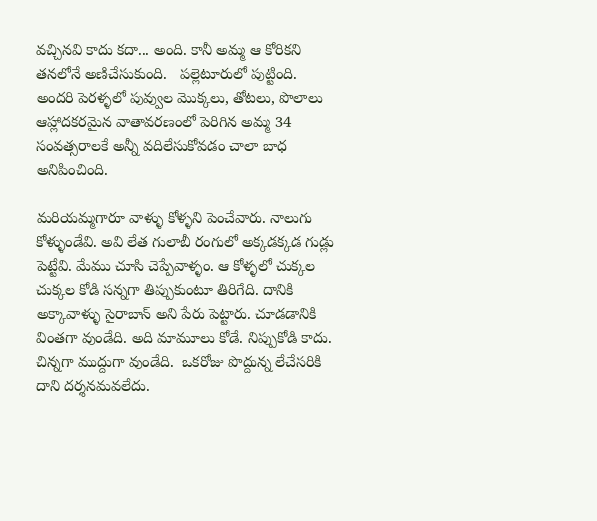వచ్చినవి కాదు కదా... అంది. కానీ అమ్మ ఆ కోరికని తనలోనే అణిచేసుకుంది.   పల్లెటూరులో పుట్టింది. అందరి పెరళ్ళలో పువ్వుల మొక్కలు, తోటలు, పొలాలు ఆహ్లాదకరమైన వాతావరణంలో పెరిగిన అమ్మ 34 సంవత్సరాలకే అన్నీ వదిలేసుకోవడం చాలా బాధ అనిపించింది.

మరియమ్మగారూ వాళ్ళు కోళ్ళని పెంచేవారు. నాలుగు కోళ్ళుండేవి. అవి లేత గులాబీ రంగులో అక్కడక్కడ గుడ్లు పెట్టేవి. మేము చూసి చెప్పేవాళ్ళం. ఆ కోళ్ళలో చుక్కల చుక్కల కోడి సన్నగా తిప్పుకుంటూ తిరిగేది. దానికి అక్కావాళ్ళు సైరాబాన్ అని పేరు పెట్టారు. చూడడానికి వింతగా వుండేది. అది మామూలు కోడే. నిప్పుకోడి కాదు. చిన్నగా ముద్దుగా వుండేది.  ఒకరోజు పొద్దున్న లేచేసరికి దాని దర్శనమవలేదు.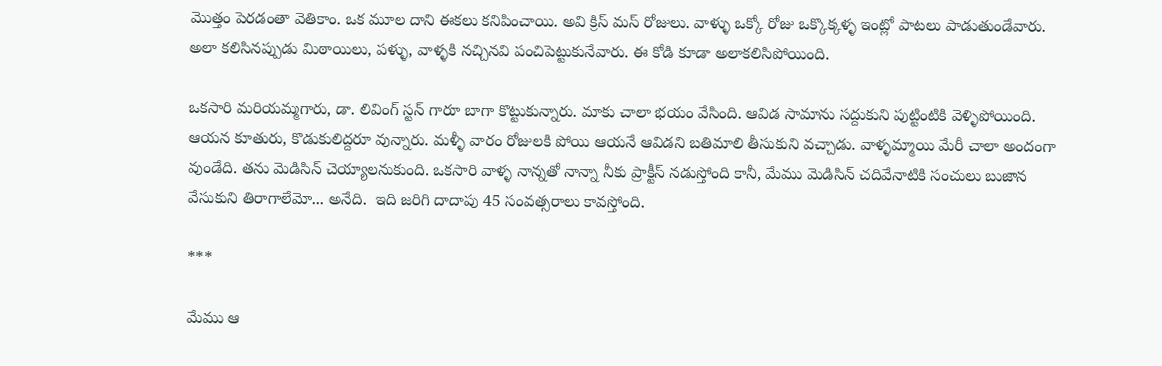మొత్తం పెరడంతా వెతికాం. ఒక మూల దాని ఈకలు కనిపించాయి. అవి క్రిస్ మస్ రోజులు. వాళ్ళు ఒక్కో రోజు ఒక్కొక్కళ్ళ ఇంట్లో పాటలు పాడుతుండేవారు. అలా కలిసినప్పుడు మిఠాయిలు, పళ్ళు, వాళ్ళకి నచ్చినవి పంచిపెట్టుకునేవారు. ఈ కోడి కూడా అలాకలిసిపోయింది.

ఒకసారి మరియమ్మగారు, డా. లివింగ్ స్టన్ గారూ బాగా కొట్టుకున్నారు. మాకు చాలా భయం వేసింది. ఆవిడ సామాను సద్దుకుని పుట్టింటికి వెళ్ళిపోయింది. ఆయన కూతురు, కొడుకులిద్దరూ వున్నారు. మళ్ళీ వారం రోజులకి పోయి ఆయనే ఆవిడని బతిమాలి తీసుకుని వచ్చాడు. వాళ్ళమ్మాయి మేరీ చాలా అందంగా వుండేది. తను మెడిసిన్ చెయ్యాలనుకుంది. ఒకసారి వాళ్ళ నాన్నతో నాన్నా నీకు ప్రాక్టీస్ నడుస్తోంది కానీ, మేము మెడిసిన్ చదివేనాటికి సంచులు బుజాన వేసుకుని తిరాగాలేమో... అనేది.  ఇది జరిగి దాదాపు 45 సంవత్సరాలు కావస్తోంది.

***

మేము ఆ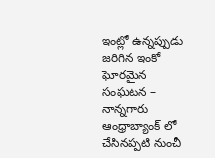ఇంట్లో ఉన్నప్పుడు జరిగిన ఇంకో ఘోరమైన సంఘటన – నాన్నగారు ఆంధ్రాబ్యాంక్ లో చేసినప్పటి నుంచీ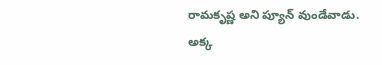రామకృష్ణ అని ప్యూన్ వుండేవాడు. అక్క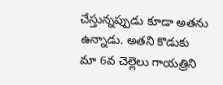చేస్తున్నప్పుడు కూడా అతను ఉన్నాడు. అతని కొడుకు మా 6వ చెల్లెలు గాయత్రిని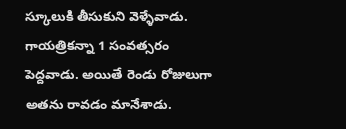స్కూలుకి తీసుకుని వెళ్ళేవాడు. గాయత్రికన్నా 1 సంవత్సరం పెద్దవాడు. అయితే రెండు రోజులుగా అతను రావడం మానేశాడు.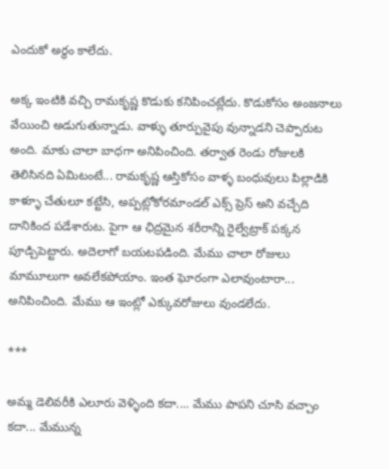ఎందుకో అర్థం కాలేదు.

అక్క ఇంటికి వచ్చి రామకృష్ణ కొడుకు కనిపించట్లేదు. కొడుకోసం అంజనాలు వేయించి అడుగుతున్నాడు. వాళ్ళు తూర్పువైపు వున్నాడని చెప్పారుట అంది. మాకు చాలా బాధగా అనిపించింది. తర్వాత రెండు రోజులకి తెలిసినది ఏమిటంటే... రామకృష్ణ ఆస్తికోసం వాళ్ళ బంధువులు పిల్లాడికి కాళ్ళూ చేతులూ కట్టేసి, అప్పట్లోకోరమాండల్ ఎక్స్ ప్రెస్ అని వచ్చేది దానికింద పడేశారుట. పైగా ఆ ఛిద్రమైన శరీరాన్ని రైల్వేట్రాక్ పక్కన పూడ్చిపెట్టారు. అదెలాగో బయటపడింది. మేము చాలా రోజులు మామూలుగా అవలేకపోయాం. ఇంత ఘోరంగా ఎలావుంటారా... అనిపించింది. మేము ఆ ఇంట్లో ఎక్కువరోజులు వుండలేదు.

***

అమ్మ డెలివరీకి ఎలూరు వెళ్ళింది కదా.... మేము పాపని చూసి వచ్చాం కదా... మేమున్న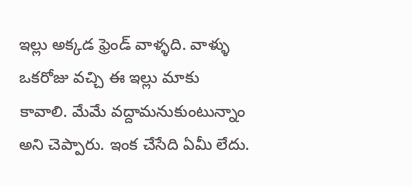ఇల్లు అక్కడ ఫ్రెండ్ వాళ్ళది. వాళ్ళు ఒకరోజు వచ్చి ఈ ఇల్లు మాకు కావాలి. మేమే వద్దామనుకుంటున్నాం అని చెప్పారు. ఇంక చేసేది ఏమీ లేదు.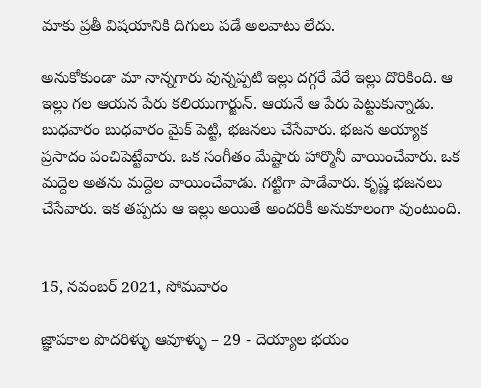మాకు ప్రతీ విషయానికి దిగులు పడే అలవాటు లేదు.

అనుకోకుండా మా నాన్నగారు వున్నప్పటి ఇల్లు దగ్గరే వేరే ఇల్లు దొరికింది. ఆ ఇల్లు గల ఆయన పేరు కలియుగార్జున్. ఆయనే ఆ పేరు పెట్టుకున్నాడు. బుధవారం బుధవారం మైక్ పెట్టి, భజనలు చేసేవారు. భజన అయ్యాక ప్రసాదం పంచిపెట్టేవారు. ఒక సంగీతం మేష్టారు హార్మొనీ వాయించేవారు. ఒక మద్దెల అతను మద్దెల వాయించేవాడు. గట్టిగా పాడేవారు. కృష్ణ భజనలు చేసేవారు. ఇక తప్పదు ఆ ఇల్లు అయితే అందరికీ అనుకూలంగా వుంటుంది.


15, నవంబర్ 2021, సోమవారం

జ్ఞాపకాల పొదరిళ్ళు ఆవూళ్ళు – 29 - దెయ్యాల భయం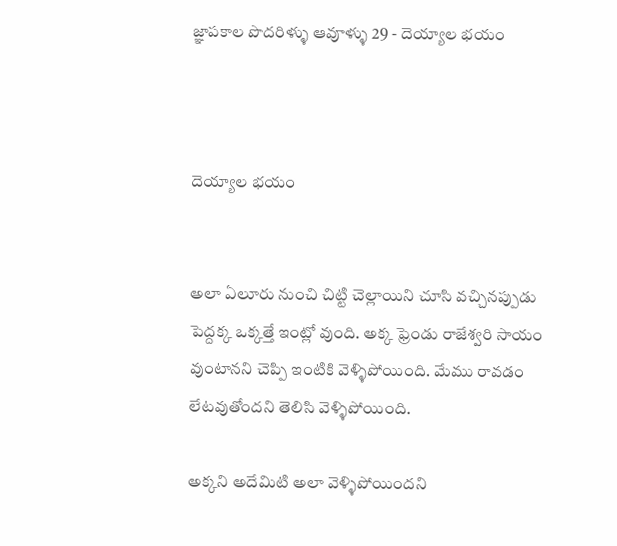జ్ఞాపకాల పొదరిళ్ళు ఆవూళ్ళు 29 - దెయ్యాల భయం



దెయ్యాల భయం


అలా ఏలూరు నుంచి చిట్టి చెల్లాయిని చూసి వచ్చినప్పుడు పెద్దక్క ఒక్కత్తే ఇంట్లో వుంది. అక్క ఫ్రెండు రాజేశ్వరి సాయం వుంటానని చెప్పి ఇంటికి వెళ్ళిపోయింది. మేము రావడం లేటవుతోందని తెలిసి వెళ్ళిపోయింది.

అక్కని అదేమిటి అలా వెళ్ళిపోయిందని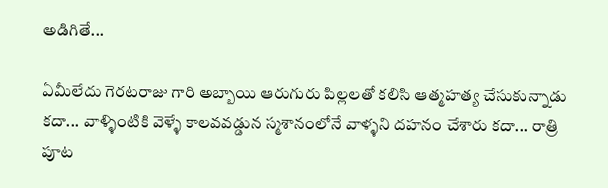అడిగితే...

ఏమీలేదు గెరటరాజు గారి అబ్బాయి ఆరుగురు పిల్లలతో కలిసి ఆత్మహత్య చేసుకున్నాడు కదా... వాళ్ళింటికి వెళ్ళే కాలవవడ్డున స్మశానంలోనే వాళ్ళని దహనం చేశారు కదా... రాత్రి పూట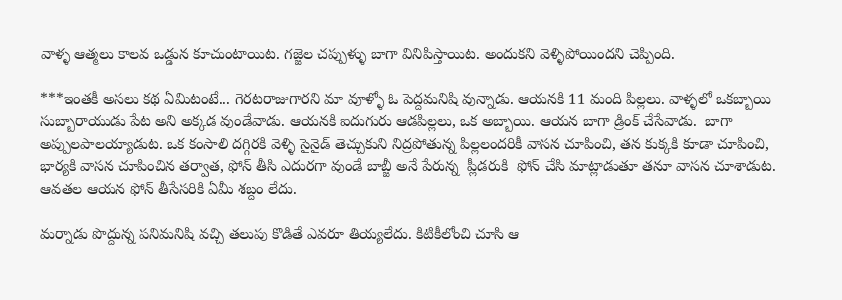వాళ్ళ ఆత్మలు కాలవ ఒడ్డున కూచుంటాయిట. గజ్జెల చప్పుళ్ళు బాగా వినిపిస్తాయిట. అందుకని వెళ్ళిపోయిందని చెప్పింది.

***ఇంతకీ అసలు కథ ఏమిటంటే... గెరటరాజుగారని మా వూళ్ళో ఓ పెద్దమనిషి వున్నాడు. ఆయనకి 11 మంది పిల్లలు. వాళ్ళలో ఒకబ్బాయి సుబ్బారాయుడు పేట అని అక్కడ వుండేవాడు. ఆయనకి ఐదుగురు ఆడపిల్లలు, ఒక అబ్బాయి. ఆయన బాగా డ్రింక్ చేసేవాడు.  బాగా అప్పులపాలయ్యాడుట. ఒక కంసాలి దగ్గిరకి వెళ్ళి సైనైడ్ తెచ్చుకుని నిద్రపోతున్న పిల్లలందరికీ వాసన చూపించి, తన కుక్కకి కూడా చూపించి, భార్యకి వాసన చూపించిన తర్వాత, ఫోన్ తీసి ఎదురగా వుండే బాబ్జీ అనే పేరున్న  ప్లీడరుకి  ఫోన్ చేసి మాట్లాడుతూ తనూ వాసన చూశాడుట. ఆవతల ఆయన ఫోన్ తీసేసరికి ఏమీ శబ్దం లేదు.

మర్నాడు పొద్దున్న పనిమనిషి వచ్చి తలుపు కొడితే ఎవరూ తియ్యలేదు. కిటికీలోంచి చూసి ఆ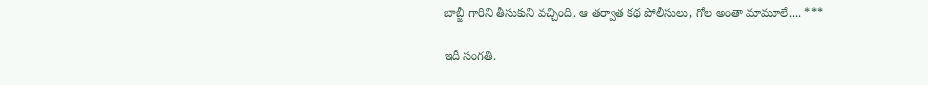బాబ్జీ గారిని తీసుకుని వచ్చింది. ఆ తర్వాత కథ పోలీసులు, గోల అంతా మామూలే.... ***

ఇదీ సంగతి.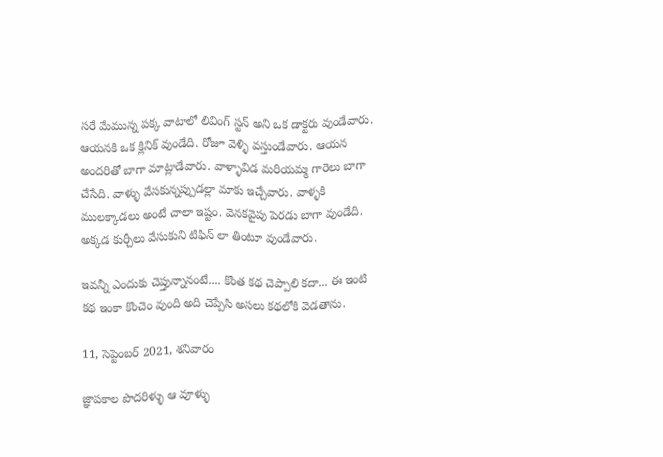సరే మేమున్న పక్క వాటాలో లివింగ్ స్టన్ అని ఒక డాక్టరు వుండేవారు. ఆయనకి ఒక క్లినిక్ వుండేది. రోజూ వెళ్ళి వస్తుండేవారు. ఆయన అందరితో బాగా మాట్లాడేవారు. వాళ్ళావిడ మరియమ్మ గారెలు బాగా చేసేది. వాళ్ళు వేసకున్నప్పుడల్లా మాకు ఇచ్చేవారు. వాళ్ళకి ములక్కాడలు అంటే చాలా ఇష్టం. వెనకవైపు పెరడు బాగా వుండేది. అక్కడ కుర్చీలు వేసుకుని టిఫిన్ లా తింటూ వుండేవారు.

ఇవన్నీ ఎందుకు చెప్తున్నానంటే.... కొంత కథ చెప్పాలి కదా... ఈ ఇంటి కథ ఇంకా కొంచెం వుంది అది చెప్పేసి అసలు కథలోకి వెడతాను.

11, సెప్టెంబర్ 2021, శనివారం

జ్ఞాపకాల పొదరిళ్ళు ఆ వూళ్ళు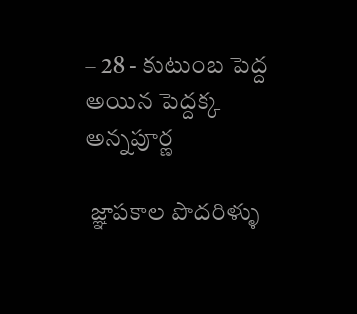– 28 - కుటుంబ పెద్ద అయిన పెద్దక్క అన్నపూర్ణ

 జ్ఞాపకాల పొదరిళ్ళు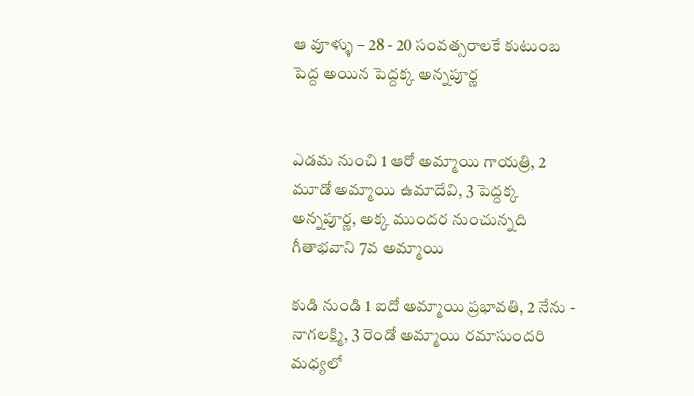ఆ వూళ్ళు – 28 - 20 సంవత్సరాలకే కుటుంబ పెద్ద అయిన పెద్దక్క అన్నపూర్ణ


ఎడమ నుంచి 1 ఆరో అమ్మాయి గాయత్రి, 2 మూడో అమ్మాయి ఉమాదేవి, 3 పెద్దక్క అన్నపూర్ణ, అక్క ముందర నుంచున్నది గీతాభవాని 7వ అమ్మాయి

కుడి నుండి 1 ఐదో అమ్మాయి ప్రభావతి, 2 నేను - నాగలక్ష్మి, 3 రెండో అమ్మాయి రమాసుందరి
మధ్యలో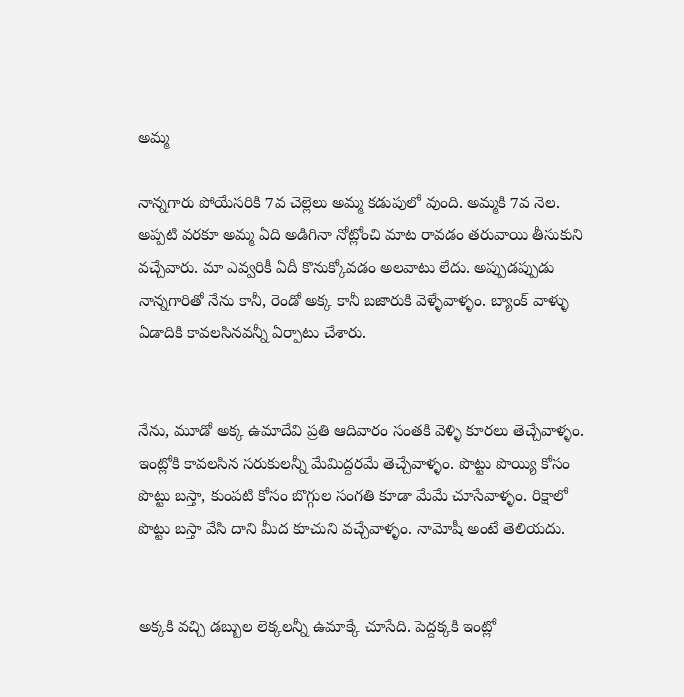అమ్మ

నాన్నగారు పోయేసరికి 7వ చెల్లెలు అమ్మ కడుపులో వుంది. అమ్మకి 7వ నెల. అప్పటి వరకూ అమ్మ ఏది అడిగినా నోట్లోంచి మాట రావడం తరువాయి తీసుకుని వచ్చేవారు. మా ఎవ్వరికీ ఏదీ కొనుక్కోవడం అలవాటు లేదు. అప్పుడప్పుడు నాన్నగారితో నేను కానీ, రెండో అక్క కానీ బజారుకి వెళ్ళేవాళ్ళం. బ్యాంక్ వాళ్ళు ఏడాదికి కావలసినవన్నీ ఏర్పాటు చేశారు.


నేను, మూడో అక్క ఉమాదేవి ప్రతి ఆదివారం సంతకి వెళ్ళి కూరలు తెచ్చేవాళ్ళం. ఇంట్లోకి కావలసిన సరుకులన్నీ మేమిద్దరమే తెచ్చేవాళ్ళం. పొట్టు పొయ్యి కోసం పొట్టు బస్తా, కుంపటి కోసం బొగ్గుల సంగతి కూడా మేమే చూసేవాళ్ళం. రిక్షాలో పొట్టు బస్తా వేసి దాని మీద కూచుని వచ్చేవాళ్ళం. నామోషీ అంటే తెలియదు.


అక్కకి వచ్చి డబ్బుల లెక్కలన్నీ ఉమాక్కే చూసేది. పెద్దక్కకి ఇంట్లో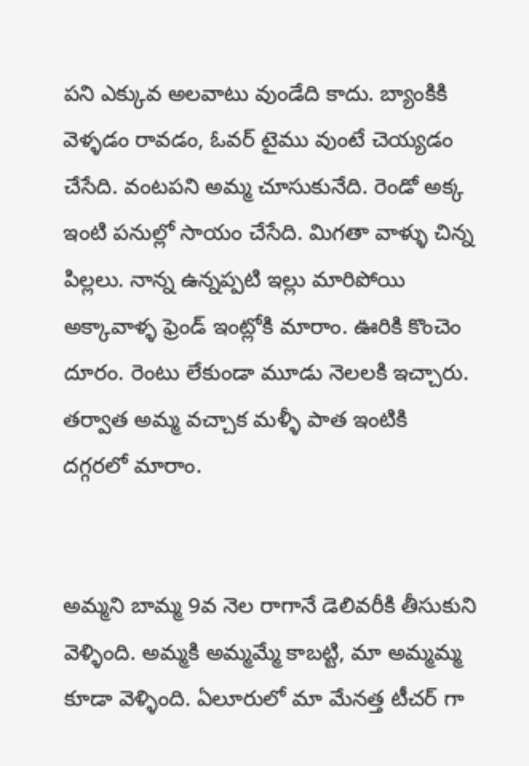పని ఎక్కువ అలవాటు వుండేది కాదు. బ్యాంకికి వెళ్ళడం రావడం, ఓవర్ టైము వుంటే చెయ్యడం చేసేది. వంటపని అమ్మ చూసుకునేది. రెండో అక్క ఇంటి పనుల్లో సాయం చేసేది. మిగతా వాళ్ళు చిన్న పిల్లలు. నాన్న ఉన్నప్పటి ఇల్లు మారిపోయి అక్కావాళ్ళ ఫ్రెండ్ ఇంట్లోకి మారాం. ఊరికి కొంచెం దూరం. రెంటు లేకుండా మూడు నెలలకి ఇచ్చారు. తర్వాత అమ్మ వచ్చాక మళ్ళీ పాత ఇంటికి దగ్గరలో మారాం.


అమ్మని బామ్మ 9వ నెల రాగానే డెలివరీకి తీసుకుని వెళ్ళింది. అమ్మకి అమ్మమ్మే కాబట్టి, మా అమ్మమ్మ కూడా వెళ్ళింది. ఏలూరులో మా మేనత్త టీచర్ గా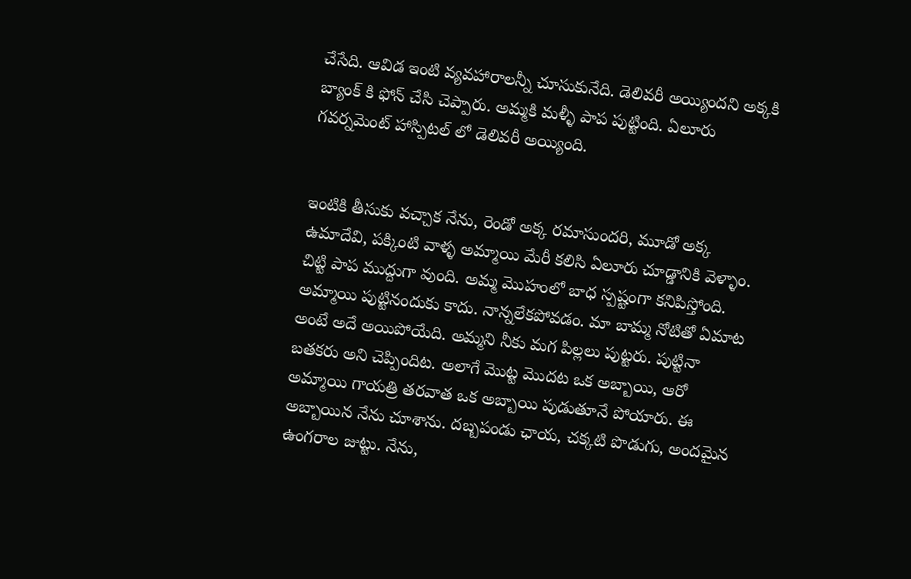చేసేది. ఆవిడ ఇంటి వ్యవహారాలన్నీ చూసుకునేది. డెలివరీ అయ్యిందని అక్కకి బ్యాంక్ కి ఫోన్ చేసి చెప్పారు. అమ్మకి మళ్ళీ పాప పుట్టింది. ఏలూరు గవర్నమెంట్ హాస్పిటల్ లో డెలివరీ అయ్యింది.


ఇంటికి తీసుకు వచ్చాక నేను, రెండో అక్క రమాసుందరి, మూడో అక్క ఉమాదేవి, పక్కింటి వాళ్ళ అమ్మాయి మేరీ కలిసి ఏలూరు చూడ్డానికి వెళ్ళాం. చిట్టి పాప ముద్దుగా వుంది. అమ్మ మొహంలో బాధ స్పష్టంగా కనిపిస్తోంది. అమ్మాయి పుట్టినందుకు కాదు. నాన్నలేకపోవడం. మా బామ్మ నోటితో ఏమాట అంటే అదే అయిపోయేది. అమ్మని నీకు మగ పిల్లలు పుట్టరు. పుట్టినా బతకరు అని చెప్పిందిట. అలాగే మొట్ట మొదట ఒక అబ్బాయి, ఆరో అమ్మాయి గాయత్రి తరవాత ఒక అబ్బాయి పుడుతూనే పోయారు. ఈ అబ్బాయిన నేను చూశాను. దబ్బపండు ఛాయ, చక్కటి పొడుగు, అందమైన ఉంగరాల జుట్టు. నేను,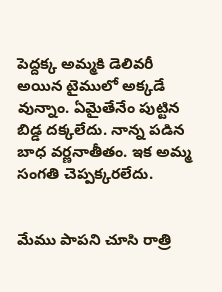పెద్దక్క అమ్మకి డెలివరీ అయిన టైములో అక్కడే వున్నాం. ఏమైతేనేం పుట్టిన బిడ్డ దక్కలేదు. నాన్న పడిన బాధ వర్ణనాతీతం. ఇక అమ్మ సంగతి చెప్పక్కరలేదు.


మేము పాపని చూసి రాత్రి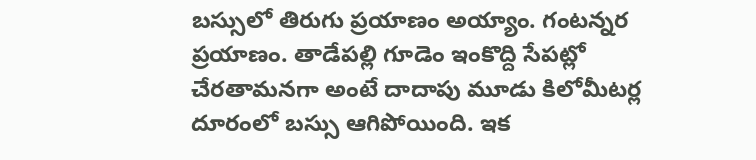బస్సులో తిరుగు ప్రయాణం అయ్యాం. గంటన్నర ప్రయాణం. తాడేపల్లి గూడెం ఇంకొద్ది సేపట్లో చేరతామనగా అంటే దాదాపు మూడు కిలోమీటర్ల దూరంలో బస్సు ఆగిపోయింది. ఇక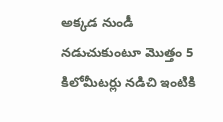అక్కడ నుండీ నడుచుకుంటూ మొత్తం 5 కిలోమీటర్లు నడిచి ఇంటికి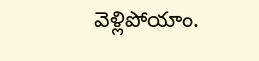వెళ్లిపోయాం.